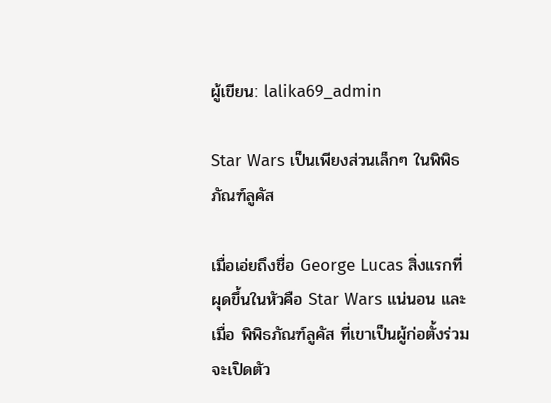ผู้เขียน: lalika69_admin

Star Wars เป็นเพียงส่วนเล็กๆ ในพิพิธภัณฑ์ลูคัส

เมื่อเอ่ยถึงชื่อ George Lucas สิ่งแรกที่ผุดขึ้นในหัวคือ Star Wars แน่นอน และเมื่อ พิพิธภัณฑ์ลูคัส ที่เขาเป็นผู้ก่อตั้งร่วม จะเปิดตัว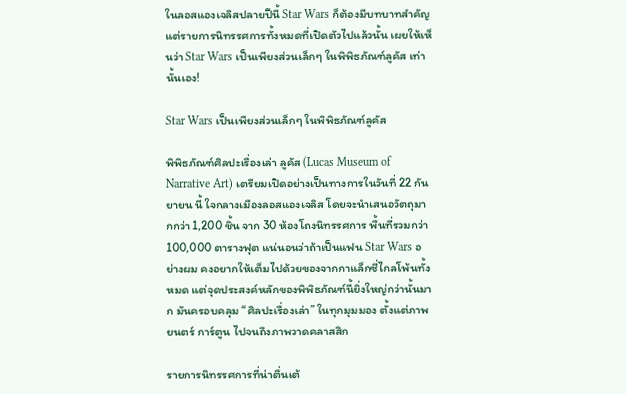ในลอสแองเจลิสปลายปีนี้ Star Wars ก็ต้องมีบทบาทสำคัญ แต่รายการนิทรรศการทั้งหมดที่เปิดตัวไปแล้วนั้น เผยให้เห็นว่า Star Wars เป็นเพียงส่วนเล็กๆ ในพิพิธภัณฑ์ลูคัส เท่านั้นเอง!

Star Wars เป็นเพียงส่วนเล็กๆ ในพิพิธภัณฑ์ลูคัส

พิพิธภัณฑ์ศิลปะเรื่องเล่า ลูคัส (Lucas Museum of Narrative Art) เตรียมเปิดอย่างเป็นทางการในวันที่ 22 กันยายน นี้ ใจกลางเมืองลอสแองเจลิส โดยจะนำเสนอวัตถุมากกว่า 1,200 ชิ้น จาก 30 ห้องโถงนิทรรศการ พื้นที่รวมกว่า 100,000 ตารางฟุต แน่นอนว่าถ้าเป็นแฟน Star Wars อย่างผม คงอยากให้เต็มไปด้วยของจากกาแล็กซี่ไกลโพ้นทั้งหมด แต่จุดประสงค์หลักของพิพิธภัณฑ์นี้ยิ่งใหญ่กว่านั้นมาก มันครอบคลุม “ศิลปะเรื่องเล่า” ในทุกมุมมอง ตั้งแต่ภาพยนตร์ การ์ตูน ไปจนถึงภาพวาดคลาสสิก

รายการนิทรรศการที่น่าตื่นเต้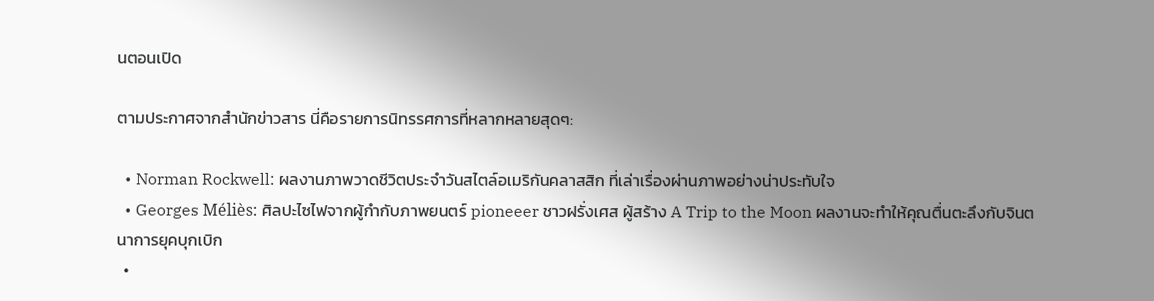นตอนเปิด

ตามประกาศจากสำนักข่าวสาร นี่คือรายการนิทรรศการที่หลากหลายสุดๆ:

  • Norman Rockwell: ผลงานภาพวาดชีวิตประจำวันสไตล์อเมริกันคลาสสิก ที่เล่าเรื่องผ่านภาพอย่างน่าประทับใจ
  • Georges Méliès: ศิลปะไซไฟจากผู้กำกับภาพยนตร์ pioneeer ชาวฝรั่งเศส ผู้สร้าง A Trip to the Moon ผลงานจะทำให้คุณตื่นตะลึงกับจินตนาการยุคบุกเบิก
  •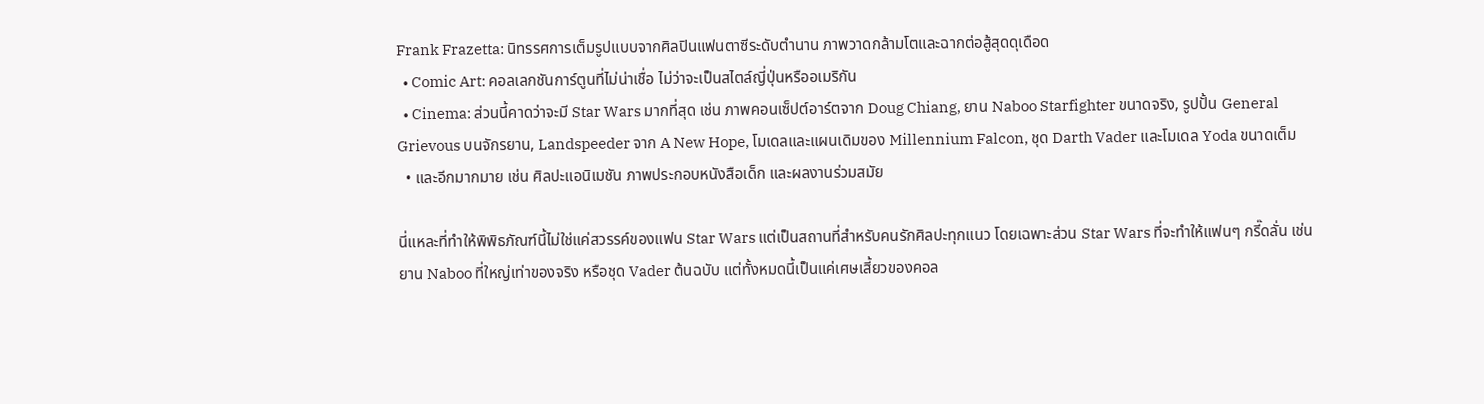Frank Frazetta: นิทรรศการเต็มรูปแบบจากศิลปินแฟนตาซีระดับตำนาน ภาพวาดกล้ามโตและฉากต่อสู้สุดดุเดือด
  • Comic Art: คอลเลกชันการ์ตูนที่ไม่น่าเชื่อ ไม่ว่าจะเป็นสไตล์ญี่ปุ่นหรืออเมริกัน
  • Cinema: ส่วนนี้คาดว่าจะมี Star Wars มากที่สุด เช่น ภาพคอนเซ็ปต์อาร์ตจาก Doug Chiang, ยาน Naboo Starfighter ขนาดจริง, รูปปั้น General Grievous บนจักรยาน, Landspeeder จาก A New Hope, โมเดลและแผนเดิมของ Millennium Falcon, ชุด Darth Vader และโมเดล Yoda ขนาดเต็ม
  • และอีกมากมาย เช่น ศิลปะแอนิเมชัน ภาพประกอบหนังสือเด็ก และผลงานร่วมสมัย

นี่แหละที่ทำให้พิพิธภัณฑ์นี้ไม่ใช่แค่สวรรค์ของแฟน Star Wars แต่เป็นสถานที่สำหรับคนรักศิลปะทุกแนว โดยเฉพาะส่วน Star Wars ที่จะทำให้แฟนๆ กรี๊ดลั่น เช่น ยาน Naboo ที่ใหญ่เท่าของจริง หรือชุด Vader ต้นฉบับ แต่ทั้งหมดนี้เป็นแค่เศษเสี้ยวของคอล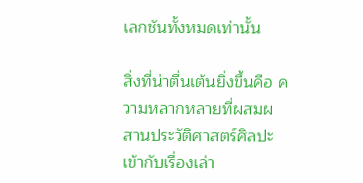เลกชันทั้งหมดเท่านั้น

สิ่งที่น่าตื่นเต้นยิ่งขึ้นคือ ความหลากหลายที่ผสมผสานประวัติศาสตร์ศิลปะเข้ากับเรื่องเล่า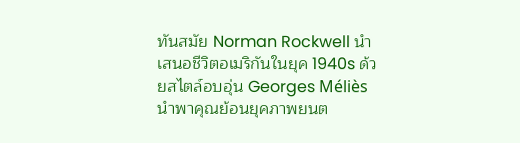ทันสมัย Norman Rockwell นำเสนอชีวิตอเมริกันในยุค 1940s ด้วยสไตล์อบอุ่น Georges Méliès นำพาคุณย้อนยุคภาพยนต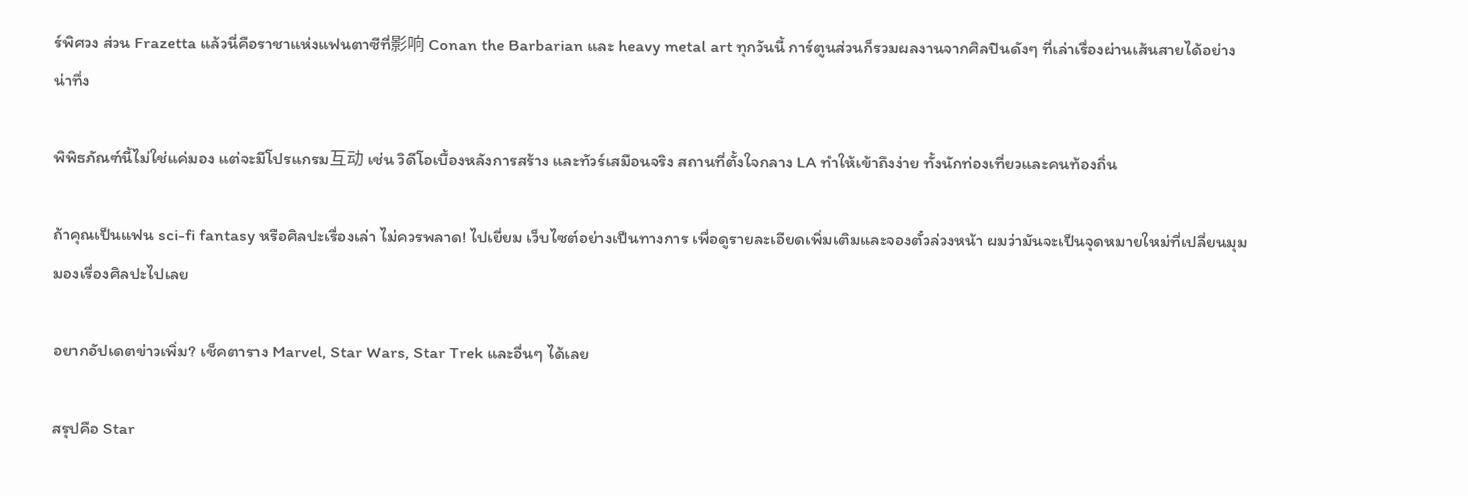ร์พิศวง ส่วน Frazetta แล้วนี่คือราชาแห่งแฟนตาซีที่影响 Conan the Barbarian และ heavy metal art ทุกวันนี้ การ์ตูนส่วนก็รวมผลงานจากศิลปินดังๆ ที่เล่าเรื่องผ่านเส้นสายได้อย่างน่าทึ่ง

พิพิธภัณฑ์นี้ไม่ใช่แค่มอง แต่จะมีโปรแกรม互动 เช่น วิดีโอเบื้องหลังการสร้าง และทัวร์เสมือนจริง สถานที่ตั้งใจกลาง LA ทำให้เข้าถึงง่าย ทั้งนักท่องเที่ยวและคนท้องถิ่น

ถ้าคุณเป็นแฟน sci-fi fantasy หรือศิลปะเรื่องเล่า ไม่ควรพลาด! ไปเยี่ยม เว็บไซต์อย่างเป็นทางการ เพื่อดูรายละเอียดเพิ่มเติมและจองตั๋วล่วงหน้า ผมว่ามันจะเป็นจุดหมายใหม่ที่เปลี่ยนมุมมองเรื่องศิลปะไปเลย

อยากอัปเดตข่าวเพิ่ม? เช็คตาราง Marvel, Star Wars, Star Trek และอื่นๆ ได้เลย

สรุปคือ Star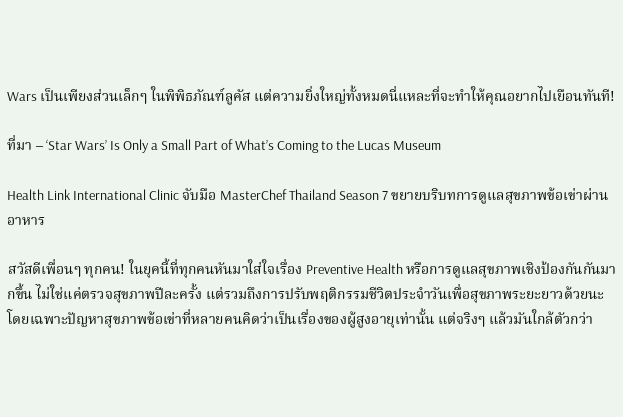Wars เป็นเพียงส่วนเล็กๆ ในพิพิธภัณฑ์ลูคัส แต่ความยิ่งใหญ่ทั้งหมดนี่แหละที่จะทำให้คุณอยากไปเยือนทันที!

ที่มา – ‘Star Wars’ Is Only a Small Part of What’s Coming to the Lucas Museum

Health Link International Clinic จับมือ MasterChef Thailand Season 7 ขยายบริบทการดูแลสุขภาพข้อเข่าผ่านอาหาร

สวัสดีเพื่อนๆ ทุกคน! ในยุคนี้ที่ทุกคนหันมาใส่ใจเรื่อง Preventive Health หรือการดูแลสุขภาพเชิงป้องกันกันมากขึ้น ไม่ใช่แค่ตรวจสุขภาพปีละครั้ง แต่รวมถึงการปรับพฤติกรรมชีวิตประจำวันเพื่อสุขภาพระยะยาวด้วยนะ โดยเฉพาะปัญหาสุขภาพข้อเข่าที่หลายคนคิดว่าเป็นเรื่องของผู้สูงอายุเท่านั้น แต่จริงๆ แล้วมันใกล้ตัวกว่า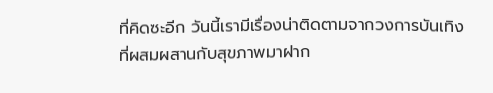ที่คิดซะอีก วันนี้เรามีเรื่องน่าติดตามจากวงการบันเทิงที่ผสมผสานกับสุขภาพมาฝาก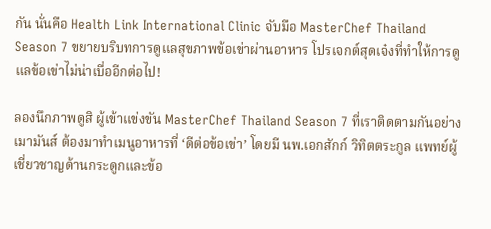กัน นั่นคือ Health Link International Clinic จับมือ MasterChef Thailand Season 7 ขยายบริบทการดูแลสุขภาพข้อเข่าผ่านอาหาร โปรเจกต์สุดเจ๋งที่ทำให้การดูแลข้อเข่าไม่น่าเบื่ออีกต่อไป!

ลองนึกภาพดูสิ ผู้เข้าแข่งขัน MasterChef Thailand Season 7 ที่เราติดตามกันอย่างเมามันส์ ต้องมาทำเมนูอาหารที่ ‘ดีต่อข้อเข่า’ โดยมี นพ.เอกสักก์ วิทิตตระกูล แพทย์ผู้เชี่ยวชาญด้านกระดูกและข้อ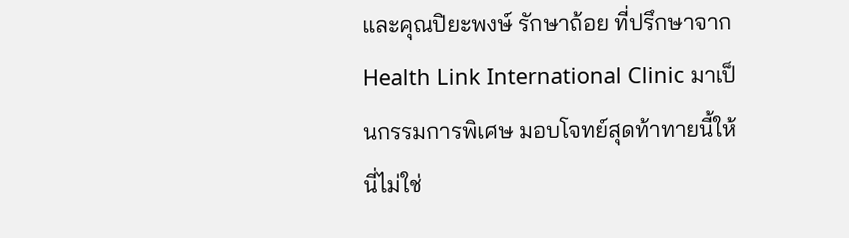และคุณปิยะพงษ์ รักษาถ้อย ที่ปรึกษาจาก Health Link International Clinic มาเป็นกรรมการพิเศษ มอบโจทย์สุดท้าทายนี้ให้ นี่ไม่ใช่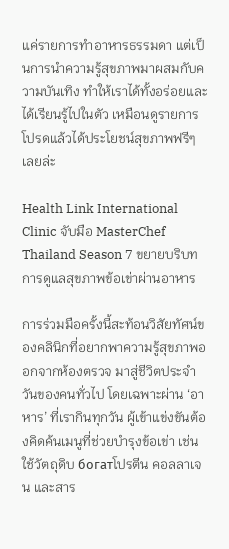แค่รายการทำอาหารธรรมดา แต่เป็นการนำความรู้สุขภาพมาผสมกับความบันเทิง ทำให้เราได้ทั้งอร่อยและได้เรียนรู้ไปในตัว เหมือนดูรายการโปรดแล้วได้ประโยชน์สุขภาพฟรีๆ เลยล่ะ

Health Link International Clinic จับมือ MasterChef Thailand Season 7 ขยายบริบทการดูแลสุขภาพข้อเข่าผ่านอาหาร

การร่วมมือครั้งนี้สะท้อนวิสัยทัศน์ของคลินิกที่อยากพาความรู้สุขภาพออกจากห้องตรวจ มาสู่ชีวิตประจำวันของคนทั่วไป โดยเฉพาะผ่าน ‘อาหาร’ ที่เรากินทุกวัน ผู้เข้าแข่งขันต้องคิดค้นเมนูที่ช่วยบำรุงข้อเข่า เช่น ใช้วัตถุดิบ богатโปรตีน คอลลาเจน และสาร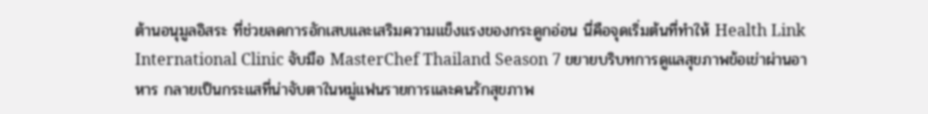ต้านอนุมูลอิสระ ที่ช่วยลดการอักเสบและเสริมความแข็งแรงของกระดูกอ่อน นี่คือจุดเริ่มต้นที่ทำให้ Health Link International Clinic จับมือ MasterChef Thailand Season 7 ขยายบริบทการดูแลสุขภาพข้อเข่าผ่านอาหาร กลายเป็นกระแสที่น่าจับตาในหมู่แฟนรายการและคนรักสุขภาพ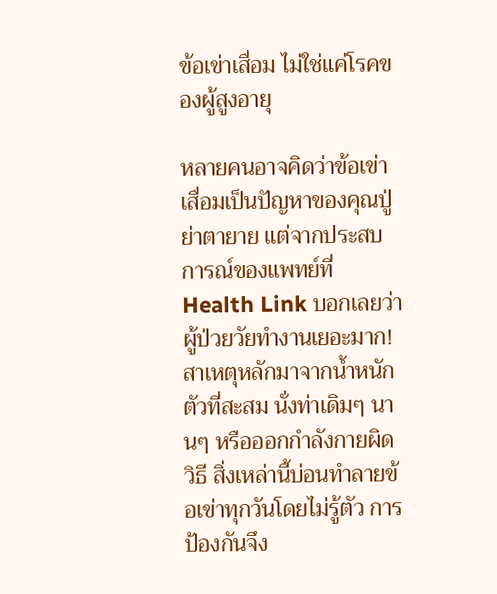ข้อเข่าเสื่อม ไม่ใช่แค่โรคของผู้สูงอายุ

หลายคนอาจคิดว่าข้อเข่าเสื่อมเป็นปัญหาของคุณปู่ย่าตายาย แต่จากประสบการณ์ของแพทย์ที่ Health Link บอกเลยว่าผู้ป่วยวัยทำงานเยอะมาก! สาเหตุหลักมาจากน้ำหนักตัวที่สะสม นั่งท่าเดิมๆ นานๆ หรือออกกำลังกายผิดวิธี สิ่งเหล่านี้บ่อนทำลายข้อเข่าทุกวันโดยไม่รู้ตัว การป้องกันจึง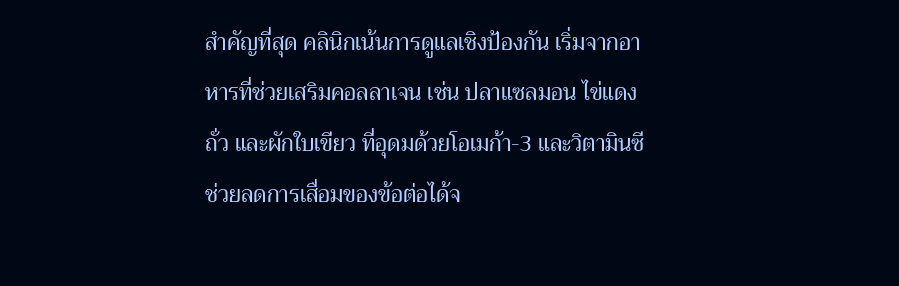สำคัญที่สุด คลินิกเน้นการดูแลเชิงป้องกัน เริ่มจากอาหารที่ช่วยเสริมคอลลาเจน เช่น ปลาแซลมอน ไข่แดง ถั่ว และผักใบเขียว ที่อุดมด้วยโอเมก้า-3 และวิตามินซี ช่วยลดการเสื่อมของข้อต่อได้จ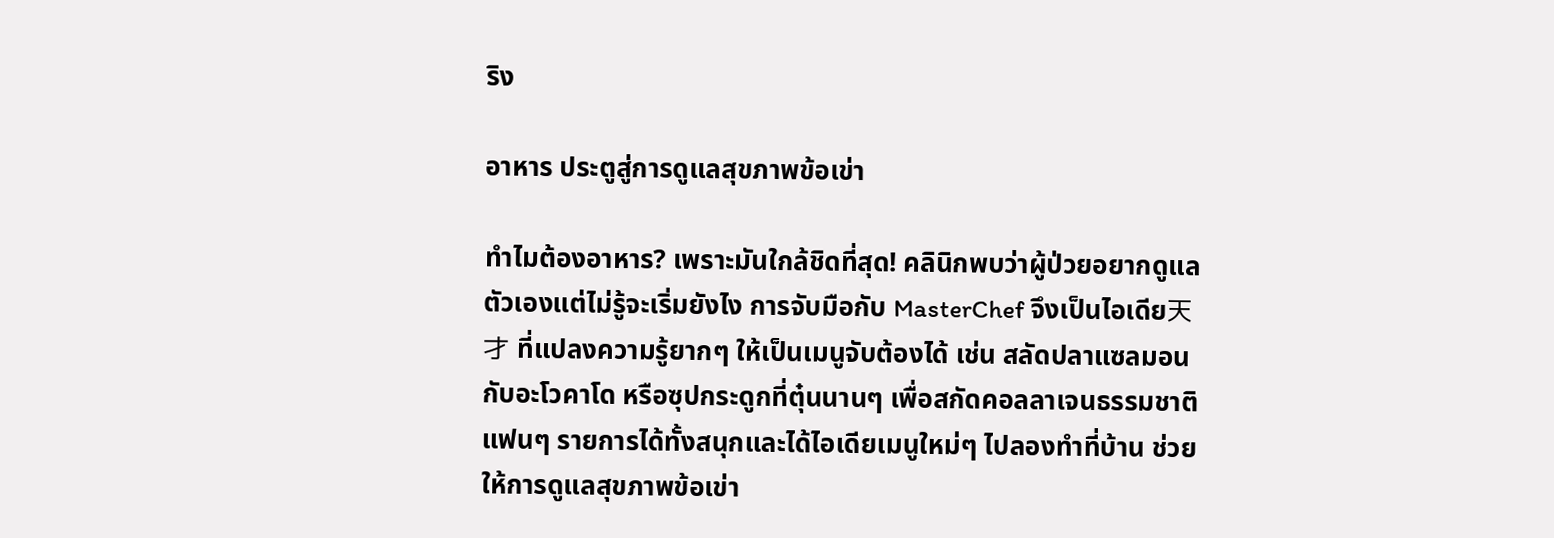ริง

อาหาร ประตูสู่การดูแลสุขภาพข้อเข่า

ทำไมต้องอาหาร? เพราะมันใกล้ชิดที่สุด! คลินิกพบว่าผู้ป่วยอยากดูแลตัวเองแต่ไม่รู้จะเริ่มยังไง การจับมือกับ MasterChef จึงเป็นไอเดีย天才 ที่แปลงความรู้ยากๆ ให้เป็นเมนูจับต้องได้ เช่น สลัดปลาแซลมอนกับอะโวคาโด หรือซุปกระดูกที่ตุ๋นนานๆ เพื่อสกัดคอลลาเจนธรรมชาติ แฟนๆ รายการได้ทั้งสนุกและได้ไอเดียเมนูใหม่ๆ ไปลองทำที่บ้าน ช่วยให้การดูแลสุขภาพข้อเข่า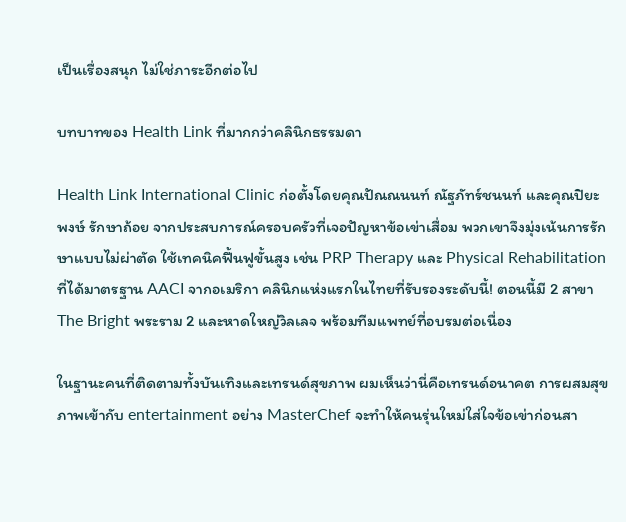เป็นเรื่องสนุก ไม่ใช่ภาระอีกต่อไป

บทบาทของ Health Link ที่มากกว่าคลินิกธรรมดา

Health Link International Clinic ก่อตั้งโดยคุณปัณณนนท์ ณัฐภัทร์ชนนท์ และคุณปิยะพงษ์ รักษาถ้อย จากประสบการณ์ครอบครัวที่เจอปัญหาข้อเข่าเสื่อม พวกเขาจึงมุ่งเน้นการรักษาแบบไม่ผ่าตัด ใช้เทคนิคฟื้นฟูขั้นสูง เช่น PRP Therapy และ Physical Rehabilitation ที่ได้มาตรฐาน AACI จากอเมริกา คลินิกแห่งแรกในไทยที่รับรองระดับนี้! ตอนนี้มี 2 สาขา The Bright พระราม 2 และหาดใหญ่วิลเลจ พร้อมทีมแพทย์ที่อบรมต่อเนื่อง

ในฐานะคนที่ติดตามทั้งบันเทิงและเทรนด์สุขภาพ ผมเห็นว่านี่คือเทรนด์อนาคต การผสมสุขภาพเข้ากับ entertainment อย่าง MasterChef จะทำให้คนรุ่นใหม่ใส่ใจข้อเข่าก่อนสา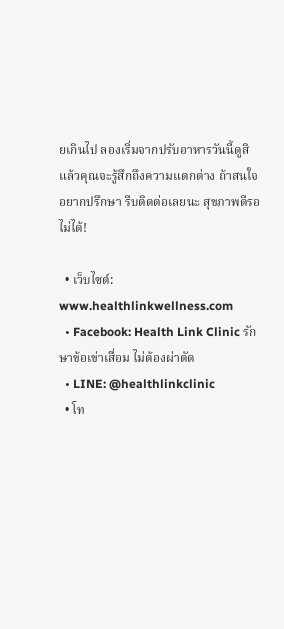ยเกินไป ลองเริ่มจากปรับอาหารวันนี้ดูสิ แล้วคุณจะรู้สึกถึงความแตกต่าง ถ้าสนใจอยากปรึกษา รีบติดต่อเลยนะ สุขภาพดีรอไม่ได้!

  • เว็บไซต์: www.healthlinkwellness.com
  • Facebook: Health Link Clinic รักษาข้อเข่าเสื่อม ไม่ต้องผ่าตัด
  • LINE: @healthlinkclinic
  • โท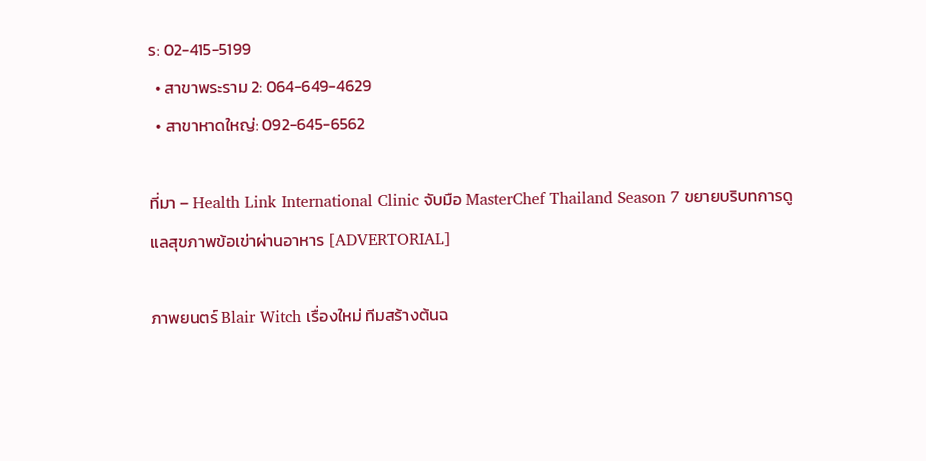ร: 02-415-5199
  • สาขาพระราม 2: 064-649-4629
  • สาขาหาดใหญ่: 092-645-6562

ที่มา – Health Link International Clinic จับมือ MasterChef Thailand Season 7 ขยายบริบทการดูแลสุขภาพข้อเข่าผ่านอาหาร [ADVERTORIAL]

ภาพยนตร์ Blair Witch เรื่องใหม่ ทีมสร้างต้นฉ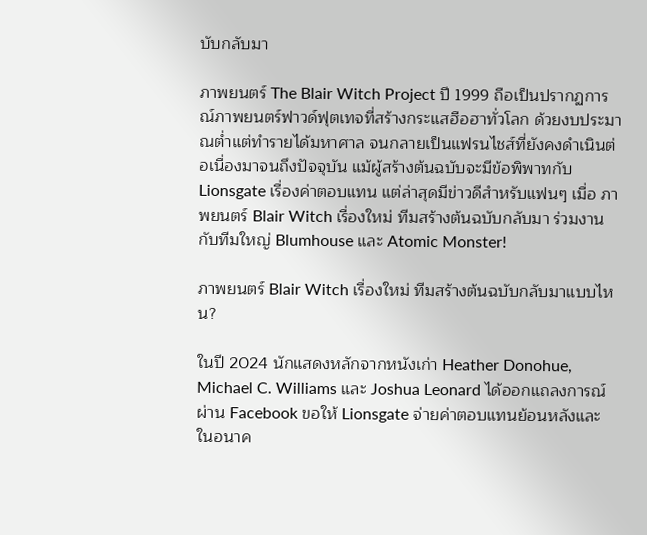บับกลับมา

ภาพยนตร์ The Blair Witch Project ปี 1999 ถือเป็นปรากฏการณ์ภาพยนตร์ฟาวด์ฟุตเทจที่สร้างกระแสฮือฮาทั่วโลก ด้วยงบประมาณต่ำแต่ทำรายได้มหาศาล จนกลายเป็นแฟรนไชส์ที่ยังคงดำเนินต่อเนื่องมาจนถึงปัจจุบัน แม้ผู้สร้างต้นฉบับจะมีข้อพิพาทกับ Lionsgate เรื่องค่าตอบแทน แต่ล่าสุดมีข่าวดีสำหรับแฟนๆ เมื่อ ภาพยนตร์ Blair Witch เรื่องใหม่ ทีมสร้างต้นฉบับกลับมา ร่วมงานกับทีมใหญ่ Blumhouse และ Atomic Monster!

ภาพยนตร์ Blair Witch เรื่องใหม่ ทีมสร้างต้นฉบับกลับมาแบบไหน?

ในปี 2024 นักแสดงหลักจากหนังเก่า Heather Donohue, Michael C. Williams และ Joshua Leonard ได้ออกแถลงการณ์ผ่าน Facebook ขอให้ Lionsgate จ่ายค่าตอบแทนย้อนหลังและในอนาค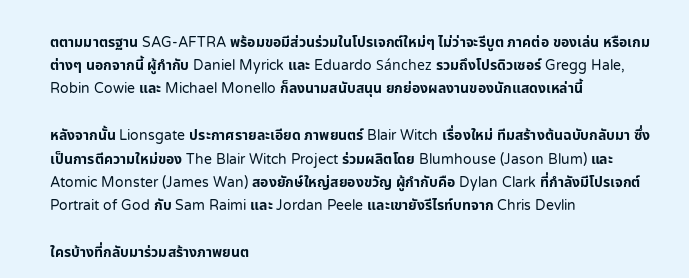ตตามมาตรฐาน SAG-AFTRA พร้อมขอมีส่วนร่วมในโปรเจกต์ใหม่ๆ ไม่ว่าจะรีบูต ภาคต่อ ของเล่น หรือเกมต่างๆ นอกจากนี้ ผู้กำกับ Daniel Myrick และ Eduardo Sánchez รวมถึงโปรดิวเซอร์ Gregg Hale, Robin Cowie และ Michael Monello ก็ลงนามสนับสนุน ยกย่องผลงานของนักแสดงเหล่านี้

หลังจากนั้น Lionsgate ประกาศรายละเอียด ภาพยนตร์ Blair Witch เรื่องใหม่ ทีมสร้างต้นฉบับกลับมา ซึ่งเป็นการตีความใหม่ของ The Blair Witch Project ร่วมผลิตโดย Blumhouse (Jason Blum) และ Atomic Monster (James Wan) สองยักษ์ใหญ่สยองขวัญ ผู้กำกับคือ Dylan Clark ที่กำลังมีโปรเจกต์ Portrait of God กับ Sam Raimi และ Jordan Peele และเขายังรีไรท์บทจาก Chris Devlin

ใครบ้างที่กลับมาร่วมสร้างภาพยนต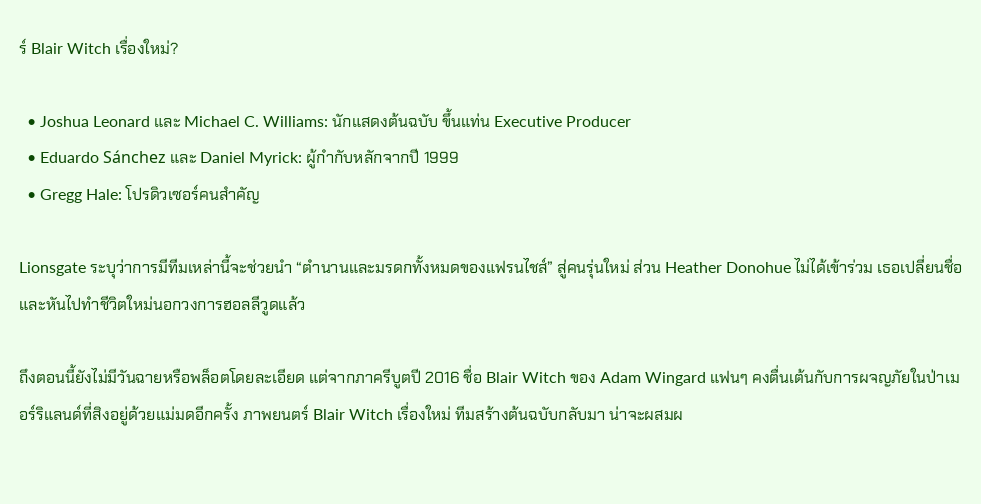ร์ Blair Witch เรื่องใหม่?

  • Joshua Leonard และ Michael C. Williams: นักแสดงต้นฉบับ ขึ้นแท่น Executive Producer
  • Eduardo Sánchez และ Daniel Myrick: ผู้กำกับหลักจากปี 1999
  • Gregg Hale: โปรดิวเซอร์คนสำคัญ

Lionsgate ระบุว่าการมีทีมเหล่านี้จะช่วยนำ “ตำนานและมรดกทั้งหมดของแฟรนไชส์” สู่คนรุ่นใหม่ ส่วน Heather Donohue ไม่ได้เข้าร่วม เธอเปลี่ยนชื่อและหันไปทำชีวิตใหม่นอกวงการฮอลลีวูดแล้ว

ถึงตอนนี้ยังไม่มีวันฉายหรือพล็อตโดยละเอียด แต่จากภาครีบูตปี 2016 ชื่อ Blair Witch ของ Adam Wingard แฟนๆ คงตื่นเต้นกับการผจญภัยในป่าเมอร์ริแลนด์ที่สิงอยู่ด้วยแม่มดอีกครั้ง ภาพยนตร์ Blair Witch เรื่องใหม่ ทีมสร้างต้นฉบับกลับมา น่าจะผสมผ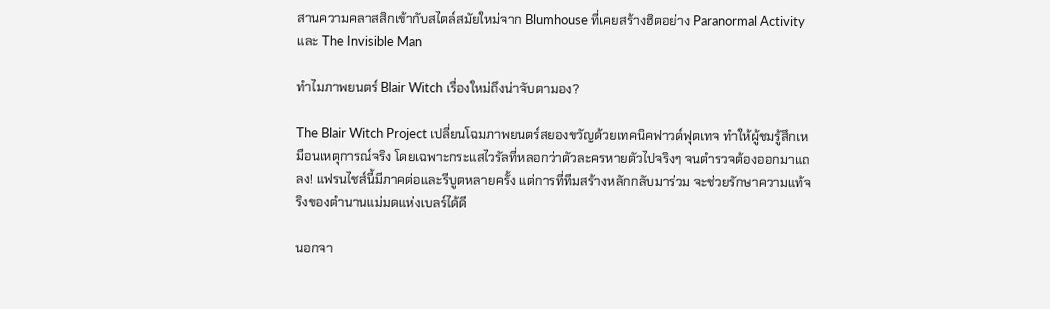สานความคลาสสิกเข้ากับสไตล์สมัยใหม่จาก Blumhouse ที่เคยสร้างฮิตอย่าง Paranormal Activity และ The Invisible Man

ทำไมภาพยนตร์ Blair Witch เรื่องใหม่ถึงน่าจับตามอง?

The Blair Witch Project เปลี่ยนโฉมภาพยนตร์สยองขวัญด้วยเทคนิคฟาวด์ฟุตเทจ ทำให้ผู้ชมรู้สึกเหมือนเหตุการณ์จริง โดยเฉพาะกระแสไวรัลที่หลอกว่าตัวละครหายตัวไปจริงๆ จนตำรวจต้องออกมาแถลง! แฟรนไชส์นี้มีภาคต่อและรีบูตหลายครั้ง แต่การที่ทีมสร้างหลักกลับมาร่วม จะช่วยรักษาความแท้จริงของตำนานแม่มดแห่งเบลร์ได้ดี

นอกจา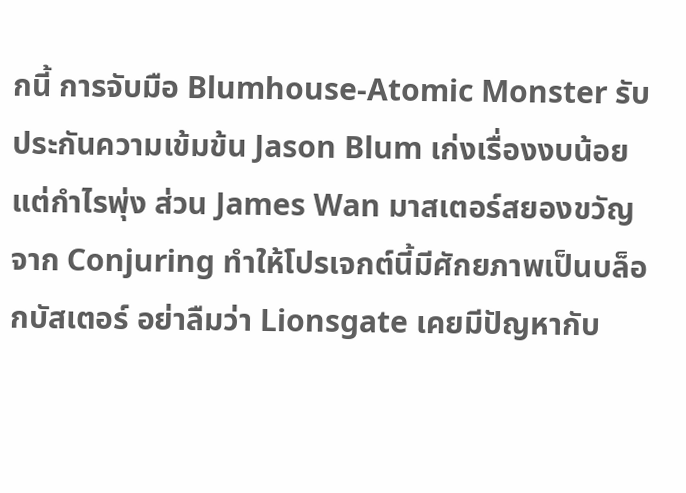กนี้ การจับมือ Blumhouse-Atomic Monster รับประกันความเข้มข้น Jason Blum เก่งเรื่องงบน้อยแต่กำไรพุ่ง ส่วน James Wan มาสเตอร์สยองขวัญจาก Conjuring ทำให้โปรเจกต์นี้มีศักยภาพเป็นบล็อกบัสเตอร์ อย่าลืมว่า Lionsgate เคยมีปัญหากับ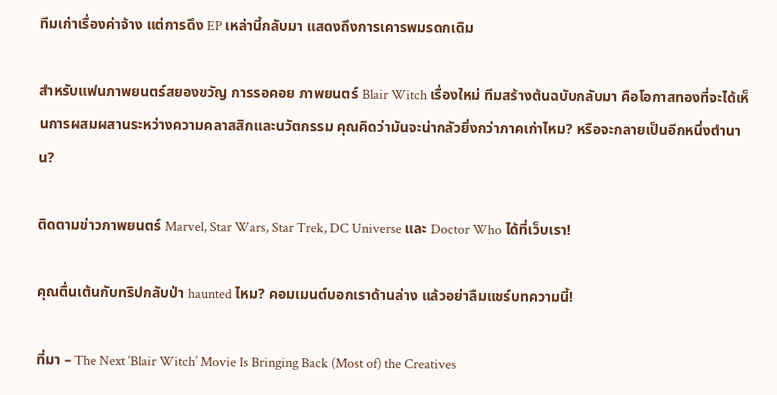ทีมเก่าเรื่องค่าจ้าง แต่การดึง EP เหล่านี้กลับมา แสดงถึงการเคารพมรดกเดิม

สำหรับแฟนภาพยนตร์สยองขวัญ การรอคอย ภาพยนตร์ Blair Witch เรื่องใหม่ ทีมสร้างต้นฉบับกลับมา คือโอกาสทองที่จะได้เห็นการผสมผสานระหว่างความคลาสสิกและนวัตกรรม คุณคิดว่ามันจะน่ากลัวยิ่งกว่าภาคเก่าไหม? หรือจะกลายเป็นอีกหนึ่งตำนาน?

ติดตามข่าวภาพยนตร์ Marvel, Star Wars, Star Trek, DC Universe และ Doctor Who ได้ที่เว็บเรา!

คุณตื่นเต้นกับทริปกลับป่า haunted ไหม? คอมเมนต์บอกเราด้านล่าง แล้วอย่าลืมแชร์บทความนี้!

ที่มา – The Next ‘Blair Witch’ Movie Is Bringing Back (Most of) the Creatives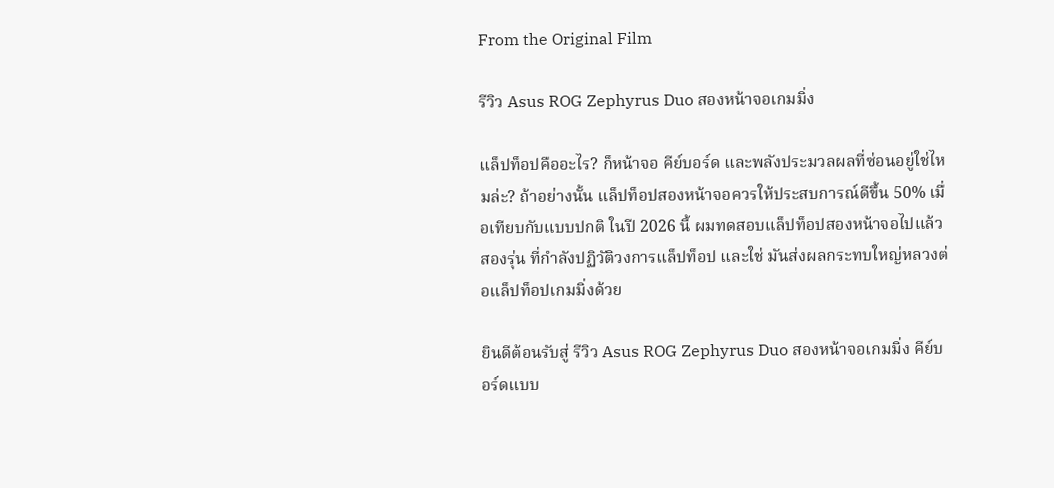From the Original Film

รีวิว Asus ROG Zephyrus Duo สองหน้าจอเกมมิ่ง

แล็ปท็อปคืออะไร? ก็หน้าจอ คีย์บอร์ด และพลังประมวลผลที่ซ่อนอยู่ใช่ไหมล่ะ? ถ้าอย่างนั้น แล็ปท็อปสองหน้าจอควรให้ประสบการณ์ดีขึ้น 50% เมื่อเทียบกับแบบปกติ ในปี 2026 นี้ ผมทดสอบแล็ปท็อปสองหน้าจอไปแล้วสองรุ่น ที่กำลังปฏิวัติวงการแล็ปท็อป และใช่ มันส่งผลกระทบใหญ่หลวงต่อแล็ปท็อปเกมมิ่งด้วย

ยินดีต้อนรับสู่ รีวิว Asus ROG Zephyrus Duo สองหน้าจอเกมมิ่ง คีย์บอร์ดแบบ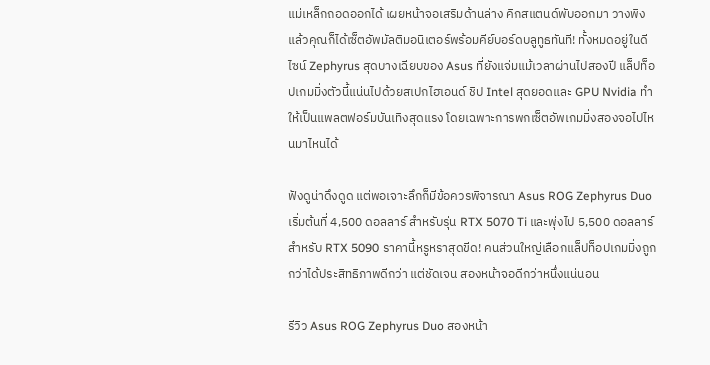แม่เหล็กถอดออกได้ เผยหน้าจอเสริมด้านล่าง คิกสแตนด์พับออกมา วางพิง แล้วคุณก็ได้เซ็ตอัพมัลติมอนิเตอร์พร้อมคีย์บอร์ดบลูทูธทันที! ทั้งหมดอยู่ในดีไซน์ Zephyrus สุดบางเฉียบของ Asus ที่ยังแจ่มแม้เวลาผ่านไปสองปี แล็ปท็อปเกมมิ่งตัวนี้แน่นไปด้วยสเปกไฮเอนด์ ชิป Intel สุดยอดและ GPU Nvidia ทำให้เป็นแพลตฟอร์มบันเทิงสุดแรง โดยเฉพาะการพกเซ็ตอัพเกมมิ่งสองจอไปไหนมาไหนได้

ฟังดูน่าดึงดูด แต่พอเจาะลึกก็มีข้อควรพิจารณา Asus ROG Zephyrus Duo เริ่มต้นที่ 4,500 ดอลลาร์ สำหรับรุ่น RTX 5070 Ti และพุ่งไป 5,500 ดอลลาร์สำหรับ RTX 5090 ราคานี้หรูหราสุดขีด! คนส่วนใหญ่เลือกแล็ปท็อปเกมมิ่งถูกกว่าได้ประสิทธิภาพดีกว่า แต่ชัดเจน สองหน้าจอดีกว่าหนึ่งแน่นอน

รีวิว Asus ROG Zephyrus Duo สองหน้า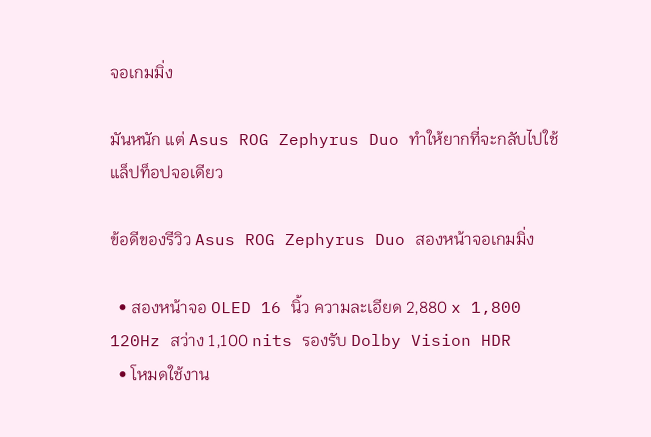จอเกมมิ่ง

มันหนัก แต่ Asus ROG Zephyrus Duo ทำให้ยากที่จะกลับไปใช้แล็ปท็อปจอเดียว

ข้อดีของรีวิว Asus ROG Zephyrus Duo สองหน้าจอเกมมิ่ง

  • สองหน้าจอ OLED 16 นิ้ว ความละเอียด 2,880 x 1,800 120Hz สว่าง 1,100 nits รองรับ Dolby Vision HDR
  • โหมดใช้งาน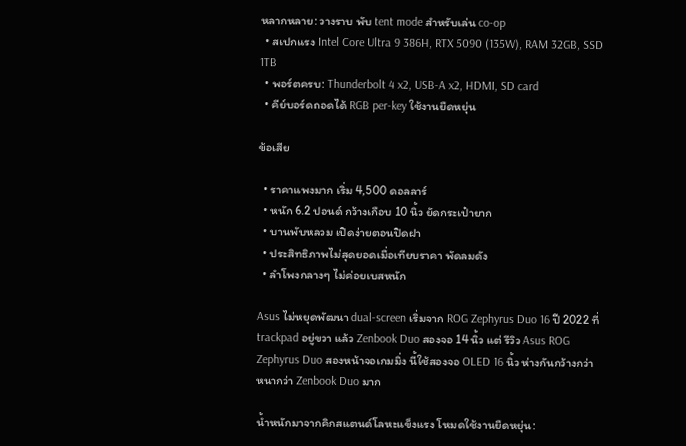หลากหลาย: วางราบ พับ tent mode สำหรับเล่น co-op
  • สเปกแรง Intel Core Ultra 9 386H, RTX 5090 (135W), RAM 32GB, SSD 1TB
  • พอร์ตครบ: Thunderbolt 4 x2, USB-A x2, HDMI, SD card
  • คีย์บอร์ดถอดได้ RGB per-key ใช้งานยืดหยุ่น

ข้อเสีย

  • ราคาแพงมาก เริ่ม 4,500 ดอลลาร์
  • หนัก 6.2 ปอนด์ กว้างเกือบ 10 นิ้ว ยัดกระเป๋ายาก
  • บานพับหลวม เปิดง่ายตอนปิดฝา
  • ประสิทธิภาพไม่สุดยอดเมื่อเทียบราคา พัดลมดัง
  • ลำโพงกลางๆ ไม่ค่อยเบสหนัก

Asus ไม่หยุดพัฒนา dual-screen เริ่มจาก ROG Zephyrus Duo 16 ปี 2022 ที่ trackpad อยู่ขวา แล้ว Zenbook Duo สองจอ 14 นิ้ว แต่ รีวิว Asus ROG Zephyrus Duo สองหน้าจอเกมมิ่ง นี้ใช้สองจอ OLED 16 นิ้ว ห่างกันกว้างกว่า หนากว่า Zenbook Duo มาก

น้ำหนักมาจากคิกสแตนด์โลหะแข็งแรง โหมดใช้งานยืดหยุ่น: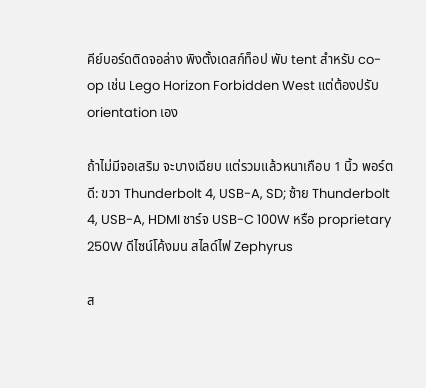คีย์บอร์ดติดจอล่าง พิงตั้งเดสก์ท็อป พับ tent สำหรับ co-op เช่น Lego Horizon Forbidden West แต่ต้องปรับ orientation เอง

ถ้าไม่มีจอเสริม จะบางเฉียบ แต่รวมแล้วหนาเกือบ 1 นิ้ว พอร์ตดี: ขวา Thunderbolt 4, USB-A, SD; ซ้าย Thunderbolt 4, USB-A, HDMI ชาร์จ USB-C 100W หรือ proprietary 250W ดีไซน์โค้งมน สไลด์ไฟ Zephyrus

ส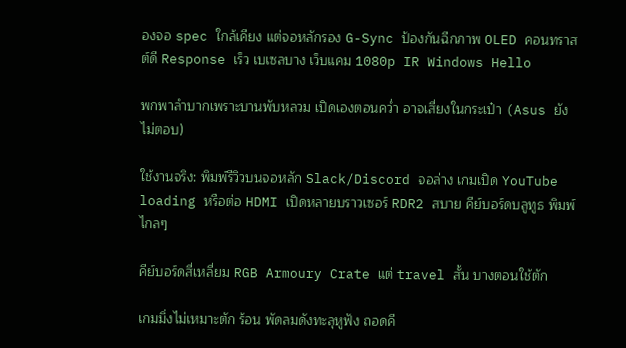องจอ spec ใกล้เคียง แต่จอหลักรอง G-Sync ป้องกันฉีกภาพ OLED คอนทราสต์ดี Response เร็ว เบเซลบาง เว็บแคม 1080p IR Windows Hello

พกพาลำบากเพราะบานพับหลวม เปิดเองตอนคว่ำ อาจเสี่ยงในกระเป๋า (Asus ยังไม่ตอบ)

ใช้งานจริง: พิมพ์รีวิวบนจอหลัก Slack/Discord จอล่าง เกมเปิด YouTube loading หรือต่อ HDMI เปิดหลายบราวเซอร์ RDR2 สบาย คีย์บอร์ดบลูทูธ พิมพ์ไกลๆ

คีย์บอร์ดสี่เหลี่ยม RGB Armoury Crate แต่ travel สั้น บางตอนใช้ตัก

เกมมิ่งไม่เหมาะตัก ร้อน พัดลมดังทะลุหูฟัง ถอดคี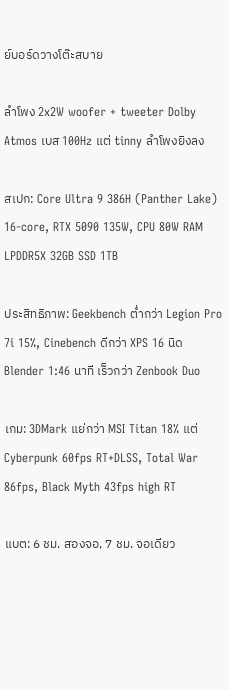ย์บอร์ดวางโต๊ะสบาย

ลำโพง 2x2W woofer + tweeter Dolby Atmos เบส 100Hz แต่ tinny ลำโพงยิงลง

สเปก: Core Ultra 9 386H (Panther Lake) 16-core, RTX 5090 135W, CPU 80W RAM LPDDR5X 32GB SSD 1TB

ประสิทธิภาพ: Geekbench ต่ำกว่า Legion Pro 7i 15%, Cinebench ดีกว่า XPS 16 นิด Blender 1:46 นาที เร็วกว่า Zenbook Duo

เกม: 3DMark แย่กว่า MSI Titan 18% แต่ Cyberpunk 60fps RT+DLSS, Total War 86fps, Black Myth 43fps high RT

แบต: 6 ชม. สองจอ, 7 ชม. จอเดียว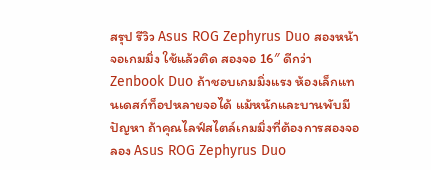สรุป รีวิว Asus ROG Zephyrus Duo สองหน้าจอเกมมิ่ง ใช้แล้วติด สองจอ 16″ ดีกว่า Zenbook Duo ถ้าชอบเกมมิ่งแรง ห้องเล็กแทนเดสก์ท็อปหลายจอได้ แม้หนักและบานพับมีปัญหา ถ้าคุณไลฟ์สไตล์เกมมิ่งที่ต้องการสองจอ ลอง Asus ROG Zephyrus Duo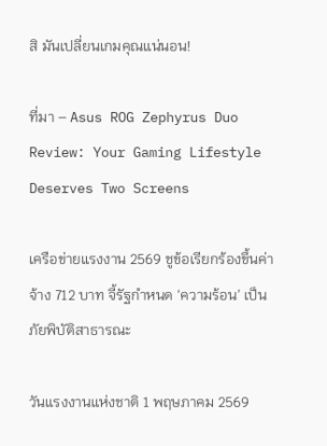สิ มันเปลี่ยนเกมคุณแน่นอน!

ที่มา – Asus ROG Zephyrus Duo Review: Your Gaming Lifestyle Deserves Two Screens

เครือข่ายแรงงาน 2569 ชูข้อเรียกร้องขึ้นค่าจ้าง 712 บาท จี้รัฐกำหนด ‘ความร้อน’ เป็นภัยพิบัติสาธารณะ

วันแรงงานแห่งชาติ 1 พฤษภาคม 2569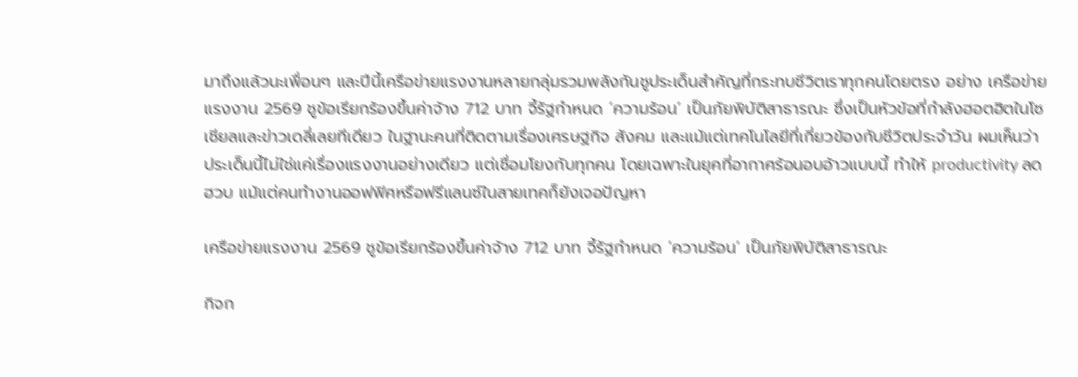มาถึงแล้วนะเพื่อนๆ และปีนี้เครือข่ายแรงงานหลายกลุ่มรวมพลังกันชูประเด็นสำคัญที่กระทบชีวิตเราทุกคนโดยตรง อย่าง เครือข่ายแรงงาน 2569 ชูข้อเรียกร้องขึ้นค่าจ้าง 712 บาท จี้รัฐกำหนด ‘ความร้อน’ เป็นภัยพิบัติสาธารณะ ซึ่งเป็นหัวข้อที่กำลังฮอตฮิตในโซเชียลและข่าวเดลี่เลยทีเดียว ในฐานะคนที่ติดตามเรื่องเศรษฐกิจ สังคม และแม้แต่เทคโนโลยีที่เกี่ยวข้องกับชีวิตประจำวัน ผมเห็นว่าประเด็นนี้ไม่ใช่แค่เรื่องแรงงานอย่างเดียว แต่เชื่อมโยงกับทุกคน โดยเฉพาะในยุคที่อากาศร้อนอบอ้าวแบบนี้ ทำให้ productivity ลดฮวบ แม้แต่คนทำงานออฟฟิศหรือฟรีแลนซ์ในสายเทคก็ยังเจอปัญหา

เครือข่ายแรงงาน 2569 ชูข้อเรียกร้องขึ้นค่าจ้าง 712 บาท จี้รัฐกำหนด ‘ความร้อน’ เป็นภัยพิบัติสาธารณะ

กิจก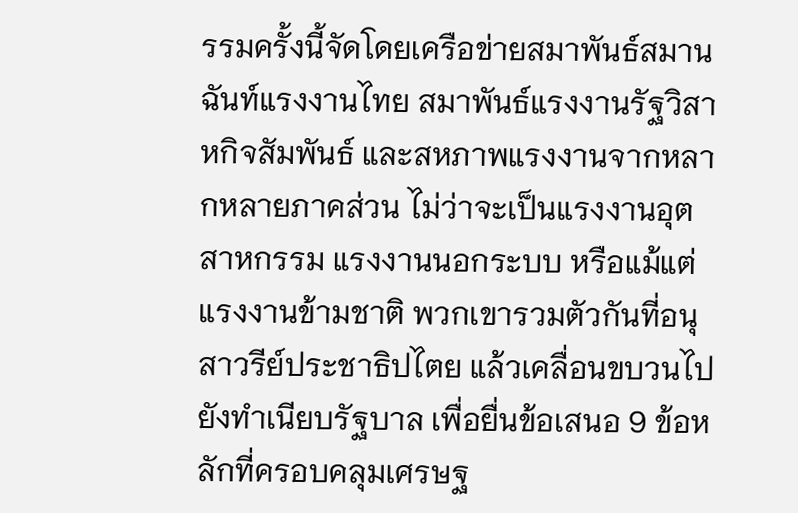รรมครั้งนี้จัดโดยเครือข่ายสมาพันธ์สมานฉันท์แรงงานไทย สมาพันธ์แรงงานรัฐวิสาหกิจสัมพันธ์ และสหภาพแรงงานจากหลากหลายภาคส่วน ไม่ว่าจะเป็นแรงงานอุตสาหกรรม แรงงานนอกระบบ หรือแม้แต่แรงงานข้ามชาติ พวกเขารวมตัวกันที่อนุสาวรีย์ประชาธิปไตย แล้วเคลื่อนขบวนไปยังทำเนียบรัฐบาล เพื่อยื่นข้อเสนอ 9 ข้อหลักที่ครอบคลุมเศรษฐ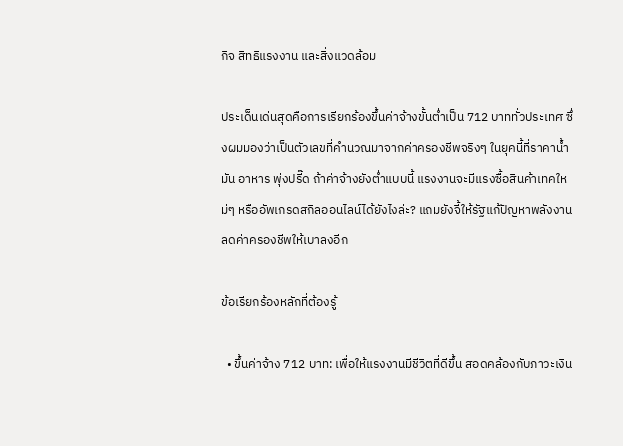กิจ สิทธิแรงงาน และสิ่งแวดล้อม

ประเด็นเด่นสุดคือการเรียกร้องขึ้นค่าจ้างขั้นต่ำเป็น 712 บาททั่วประเทศ ซึ่งผมมองว่าเป็นตัวเลขที่คำนวณมาจากค่าครองชีพจริงๆ ในยุคนี้ที่ราคาน้ำมัน อาหาร พุ่งปรี๊ด ถ้าค่าจ้างยังต่ำแบบนี้ แรงงานจะมีแรงซื้อสินค้าเทคใหม่ๆ หรืออัพเกรดสกิลออนไลน์ได้ยังไงล่ะ? แถมยังจี้ให้รัฐแก้ปัญหาพลังงาน ลดค่าครองชีพให้เบาลงอีก

ข้อเรียกร้องหลักที่ต้องรู้

  • ขึ้นค่าจ้าง 712 บาท: เพื่อให้แรงงานมีชีวิตที่ดีขึ้น สอดคล้องกับภาวะเงิน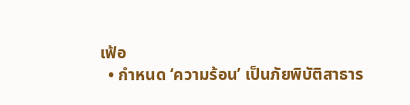เฟ้อ
  • กำหนด ‘ความร้อน’ เป็นภัยพิบัติสาธาร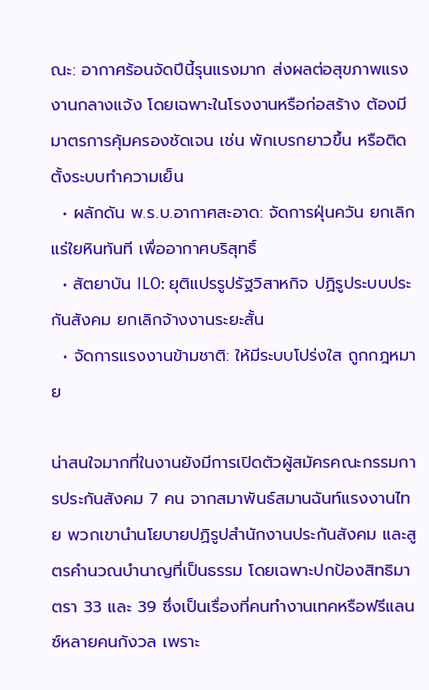ณะ: อากาศร้อนจัดปีนี้รุนแรงมาก ส่งผลต่อสุขภาพแรงงานกลางแจ้ง โดยเฉพาะในโรงงานหรือก่อสร้าง ต้องมีมาตรการคุ้มครองชัดเจน เช่น พักเบรกยาวขึ้น หรือติดตั้งระบบทำความเย็น
  • ผลักดัน พ.ร.บ.อากาศสะอาด: จัดการฝุ่นควัน ยกเลิกแร่ใยหินทันที เพื่ออากาศบริสุทธิ์
  • สัตยาบัน ILO: ยุติแปรรูปรัฐวิสาหกิจ ปฏิรูประบบประกันสังคม ยกเลิกจ้างงานระยะสั้น
  • จัดการแรงงานข้ามชาติ: ให้มีระบบโปร่งใส ถูกกฎหมาย

น่าสนใจมากที่ในงานยังมีการเปิดตัวผู้สมัครคณะกรรมการประกันสังคม 7 คน จากสมาพันธ์สมานฉันท์แรงงานไทย พวกเขานำนโยบายปฏิรูปสำนักงานประกันสังคม และสูตรคำนวณบำนาญที่เป็นธรรม โดยเฉพาะปกป้องสิทธิมาตรา 33 และ 39 ซึ่งเป็นเรื่องที่คนทำงานเทคหรือฟรีแลนซ์หลายคนกังวล เพราะ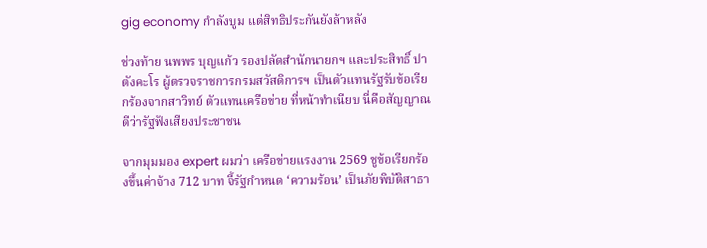gig economy กำลังบูม แต่สิทธิประกันยังล้าหลัง

ช่วงท้าย นพพร บุญแก้ว รองปลัดสำนักนายกฯ และประสิทธิ์ ปาตังคะโร ผู้ตรวจราชการกรมสวัสดิการฯ เป็นตัวแทนรัฐรับข้อเรียกร้องจากสาวิทย์ ตัวแทนเครือข่าย ที่หน้าทำเนียบ นี่คือสัญญาณดีว่ารัฐฟังเสียงประชาชน

จากมุมมอง expert ผมว่า เครือข่ายแรงงาน 2569 ชูข้อเรียกร้องขึ้นค่าจ้าง 712 บาท จี้รัฐกำหนด ‘ความร้อน’ เป็นภัยพิบัติสาธา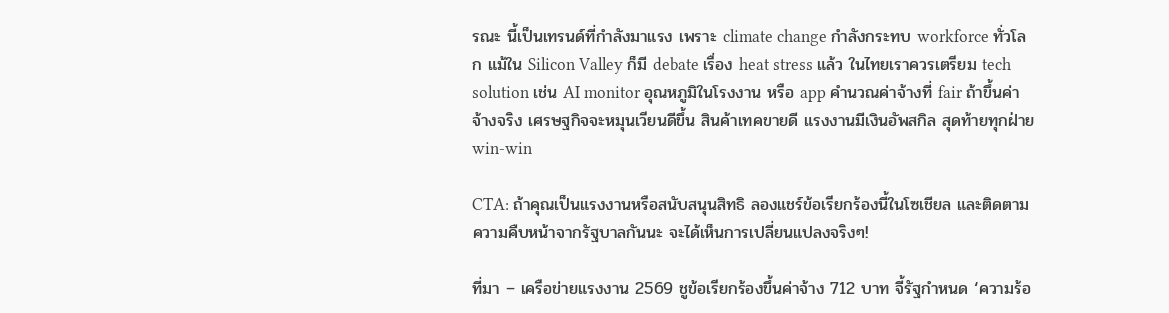รณะ นี้เป็นเทรนด์ที่กำลังมาแรง เพราะ climate change กำลังกระทบ workforce ทั่วโลก แม้ใน Silicon Valley ก็มี debate เรื่อง heat stress แล้ว ในไทยเราควรเตรียม tech solution เช่น AI monitor อุณหภูมิในโรงงาน หรือ app คำนวณค่าจ้างที่ fair ถ้าขึ้นค่าจ้างจริง เศรษฐกิจจะหมุนเวียนดีขึ้น สินค้าเทคขายดี แรงงานมีเงินอัพสกิล สุดท้ายทุกฝ่าย win-win

CTA: ถ้าคุณเป็นแรงงานหรือสนับสนุนสิทธิ ลองแชร์ข้อเรียกร้องนี้ในโซเชียล และติดตามความคืบหน้าจากรัฐบาลกันนะ จะได้เห็นการเปลี่ยนแปลงจริงๆ!

ที่มา – เครือข่ายแรงงาน 2569 ชูข้อเรียกร้องขึ้นค่าจ้าง 712 บาท จี้รัฐกำหนด ‘ความร้อ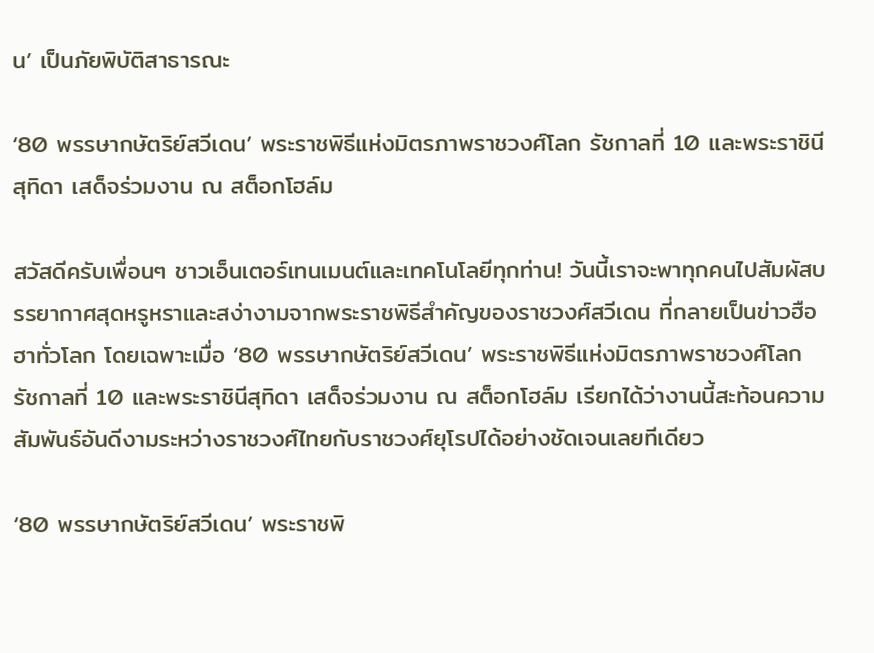น’ เป็นภัยพิบัติสาธารณะ

‘80 พรรษากษัตริย์สวีเดน’ พระราชพิธีแห่งมิตรภาพราชวงศ์โลก รัชกาลที่ 10 และพระราชินีสุทิดา เสด็จร่วมงาน ณ สต็อกโฮล์ม

สวัสดีครับเพื่อนๆ ชาวเอ็นเตอร์เทนเมนต์และเทคโนโลยีทุกท่าน! วันนี้เราจะพาทุกคนไปสัมผัสบรรยากาศสุดหรูหราและสง่างามจากพระราชพิธีสำคัญของราชวงศ์สวีเดน ที่กลายเป็นข่าวฮือฮาทั่วโลก โดยเฉพาะเมื่อ ‘80 พรรษากษัตริย์สวีเดน’ พระราชพิธีแห่งมิตรภาพราชวงศ์โลก รัชกาลที่ 10 และพระราชินีสุทิดา เสด็จร่วมงาน ณ สต็อกโฮล์ม เรียกได้ว่างานนี้สะท้อนความสัมพันธ์อันดีงามระหว่างราชวงศ์ไทยกับราชวงศ์ยุโรปได้อย่างชัดเจนเลยทีเดียว

‘80 พรรษากษัตริย์สวีเดน’ พระราชพิ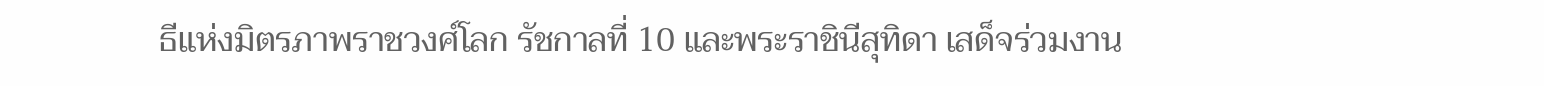ธีแห่งมิตรภาพราชวงศ์โลก รัชกาลที่ 10 และพระราชินีสุทิดา เสด็จร่วมงาน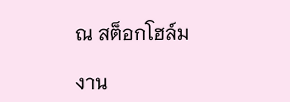ณ สต็อกโฮล์ม

งาน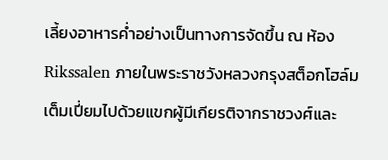เลี้ยงอาหารค่ำอย่างเป็นทางการจัดขึ้น ณ ห้อง Rikssalen ภายในพระราชวังหลวงกรุงสต็อกโฮล์ม เต็มเปี่ยมไปด้วยแขกผู้มีเกียรติจากราชวงศ์และ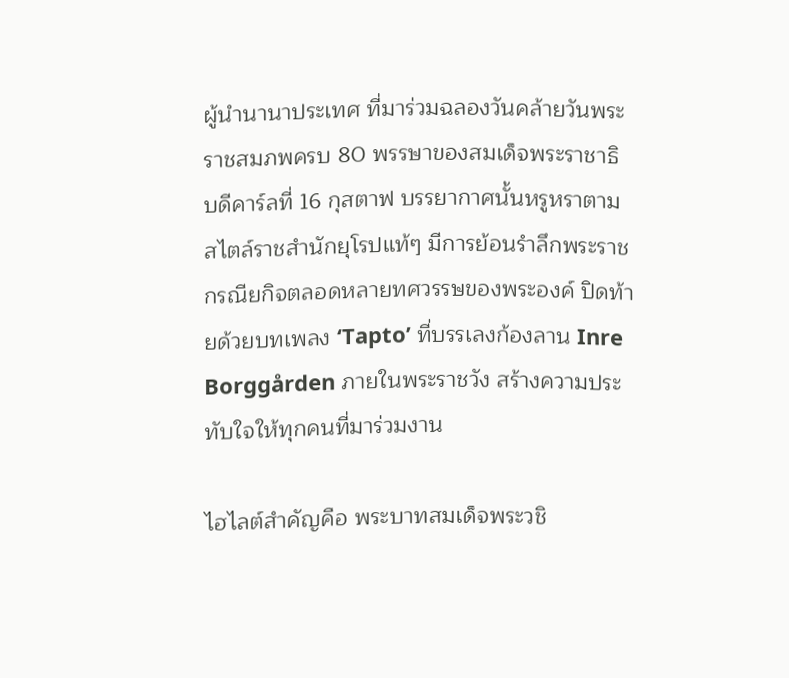ผู้นำนานาประเทศ ที่มาร่วมฉลองวันคล้ายวันพระราชสมภพครบ 80 พรรษาของสมเด็จพระราชาธิบดีคาร์ลที่ 16 กุสตาฟ บรรยากาศนั้นหรูหราตามสไตล์ราชสำนักยุโรปแท้ๆ มีการย้อนรำลึกพระราชกรณียกิจตลอดหลายทศวรรษของพระองค์ ปิดท้ายด้วยบทเพลง ‘Tapto’ ที่บรรเลงก้องลาน Inre Borggården ภายในพระราชวัง สร้างความประทับใจให้ทุกคนที่มาร่วมงาน

ไฮไลต์สำคัญคือ พระบาทสมเด็จพระวชิ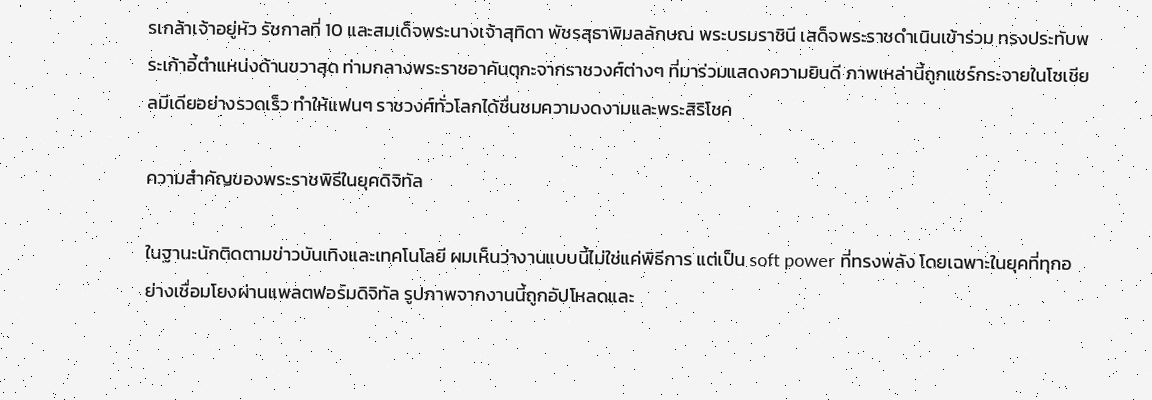รเกล้าเจ้าอยู่หัว รัชกาลที่ 10 และสมเด็จพระนางเจ้าสุทิดา พัชรสุธาพิมลลักษณ พระบรมราชินี เสด็จพระราชดำเนินเข้าร่วม ทรงประทับพระเก้าอี้ตำแหน่งด้านขวาสุด ท่ามกลางพระราชอาคันตุกะจากราชวงศ์ต่างๆ ที่มาร่วมแสดงความยินดี ภาพเหล่านี้ถูกแชร์กระจายในโซเชียลมีเดียอย่างรวดเร็ว ทำให้แฟนๆ ราชวงศ์ทั่วโลกได้ชื่นชมความงดงามและพระสิริโชค

ความสำคัญของพระราชพิธีในยุคดิจิทัล

ในฐานะนักติดตามข่าวบันเทิงและเทคโนโลยี ผมเห็นว่างานแบบนี้ไม่ใช่แค่พิธีการ แต่เป็น soft power ที่ทรงพลัง โดยเฉพาะในยุคที่ทุกอย่างเชื่อมโยงผ่านแพลตฟอร์มดิจิทัล รูปภาพจากงานนี้ถูกอัปโหลดและ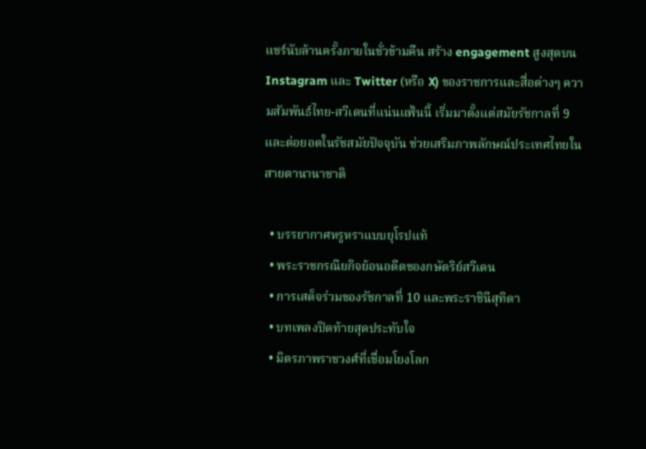แชร์นับล้านครั้งภายในชั่วข้ามคืน สร้าง engagement สูงสุดบน Instagram และ Twitter (หรือ X) ของราชการและสื่อต่างๆ ความสัมพันธ์ไทย-สวีเดนที่แน่นแฟ้นนี้ เริ่มมาตั้งแต่สมัยรัชกาลที่ 9 และต่อยอดในรัชสมัยปัจจุบัน ช่วยเสริมภาพลักษณ์ประเทศไทยในสายตานานาชาติ

  • บรรยากาศหรูหราแบบยุโรปแท้
  • พระราชกรณียกิจย้อนอดีตของกษัตริย์สวีเดน
  • การเสด็จร่วมของรัชกาลที่ 10 และพระราชินีสุทิดา
  • บทเพลงปิดท้ายสุดประทับใจ
  • มิตรภาพราชวงศ์ที่เชื่อมโยงโลก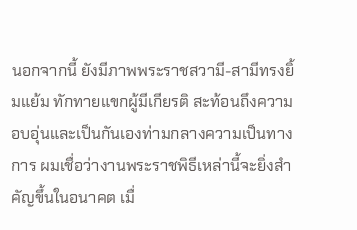นอกจากนี้ ยังมีภาพพระราชสวามี-สามีทรงยิ้มแย้ม ทักทายแขกผู้มีเกียรติ สะท้อนถึงความอบอุ่นและเป็นกันเองท่ามกลางความเป็นทางการ ผมเชื่อว่างานพระราชพิธีเหล่านี้จะยิ่งสำคัญขึ้นในอนาคต เมื่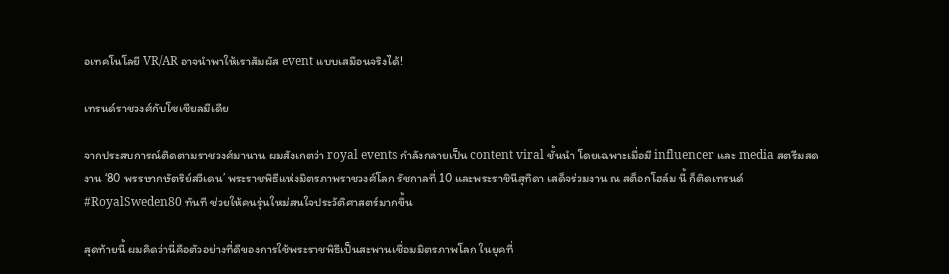อเทคโนโลยี VR/AR อาจนำพาให้เราสัมผัส event แบบเสมือนจริงได้!

เทรนด์ราชวงศ์กับโซเชียลมีเดีย

จากประสบการณ์ติดตามราชวงศ์มานาน ผมสังเกตว่า royal events กำลังกลายเป็น content viral ชั้นนำ โดยเฉพาะเมื่อมี influencer และ media สตรีมสด งาน ‘80 พรรษากษัตริย์สวีเดน’ พระราชพิธีแห่งมิตรภาพราชวงศ์โลก รัชกาลที่ 10 และพระราชินีสุทิดา เสด็จร่วมงาน ณ สต็อกโฮล์ม นี้ ก็ติดเทรนด์ #RoyalSweden80 ทันที ช่วยให้คนรุ่นใหม่สนใจประวัติศาสตร์มากขึ้น

สุดท้ายนี้ ผมคิดว่านี่คือตัวอย่างที่ดีของการใช้พระราชพิธีเป็นสะพานเชื่อมมิตรภาพโลก ในยุคที่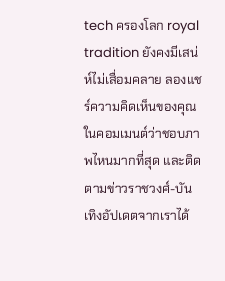tech ครองโลก royal tradition ยังคงมีเสน่ห์ไม่เสื่อมคลาย ลองแชร์ความคิดเห็นของคุณในคอมเมนต์ว่าชอบภาพไหนมากที่สุด และติดตามข่าวราชวงศ์-บันเทิงอัปเดตจากเราได้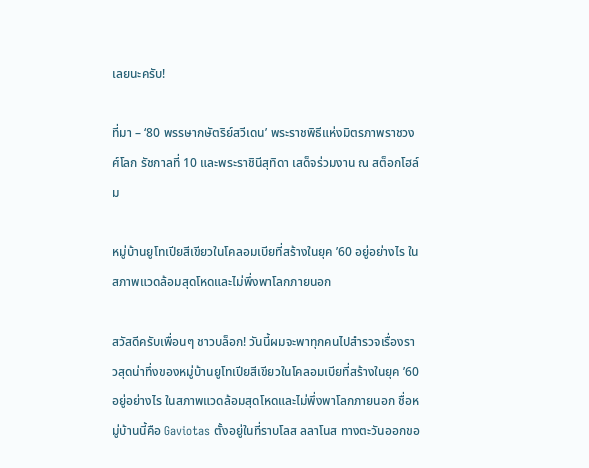เลยนะครับ!

ที่มา – ‘80 พรรษากษัตริย์สวีเดน’ พระราชพิธีแห่งมิตรภาพราชวงศ์โลก รัชกาลที่ 10 และพระราชินีสุทิดา เสด็จร่วมงาน ณ สต็อกโฮล์ม

หมู่บ้านยูโทเปียสีเขียวในโคลอมเบียที่สร้างในยุค ’60 อยู่อย่างไร ในสภาพแวดล้อมสุดโหดและไม่พึ่งพาโลกภายนอก

สวัสดีครับเพื่อนๆ ชาวบล็อก! วันนี้ผมจะพาทุกคนไปสำรวจเรื่องราวสุดน่าทึ่งของหมู่บ้านยูโทเปียสีเขียวในโคลอมเบียที่สร้างในยุค ’60 อยู่อย่างไร ในสภาพแวดล้อมสุดโหดและไม่พึ่งพาโลกภายนอก ชื่อหมู่บ้านนี้คือ Gaviotas ตั้งอยู่ในที่ราบโลส ลลาโนส ทางตะวันออกขอ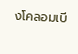งโคลอมเบี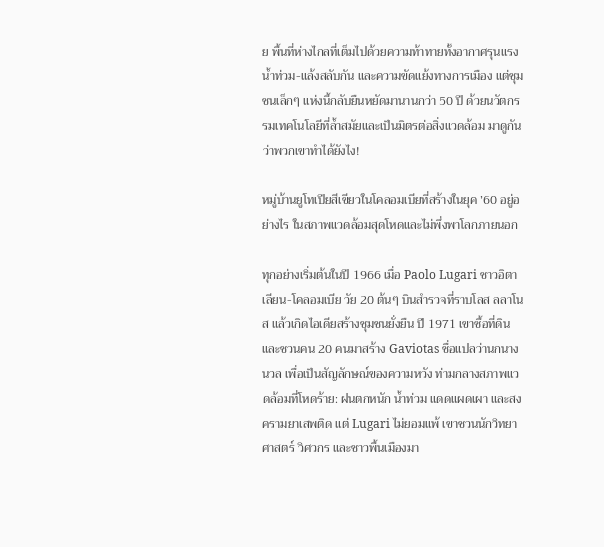ย พื้นที่ห่างไกลที่เต็มไปด้วยความท้าทายทั้งอากาศรุนแรง น้ำท่วม-แล้งสลับกัน และความขัดแย้งทางการเมือง แต่ชุมชนเล็กๆ แห่งนี้กลับยืนหยัดมานานกว่า 50 ปี ด้วยนวัตกรรมเทคโนโลยีที่ล้ำสมัยและเป็นมิตรต่อสิ่งแวดล้อม มาดูกันว่าพวกเขาทำได้ยังไง!

หมู่บ้านยูโทเปียสีเขียวในโคลอมเบียที่สร้างในยุค ’60 อยู่อย่างไร ในสภาพแวดล้อมสุดโหดและไม่พึ่งพาโลกภายนอก

ทุกอย่างเริ่มต้นในปี 1966 เมื่อ Paolo Lugari ชาวอิตาเลียน-โคลอมเบีย วัย 20 ต้นๆ บินสำรวจที่ราบโลส ลลาโนส แล้วเกิดไอเดียสร้างชุมชนยั่งยืน ปี 1971 เขาซื้อที่ดินและชวนคน 20 คนมาสร้าง Gaviotas ชื่อแปลว่านกนางนวล เพื่อเป็นสัญลักษณ์ของความหวัง ท่ามกลางสภาพแวดล้อมที่โหดร้าย: ฝนตกหนัก น้ำท่วม แดดแผดเผา และสงครามยาเสพติด แต่ Lugari ไม่ยอมแพ้ เขาชวนนักวิทยาศาสตร์ วิศวกร และชาวพื้นเมืองมา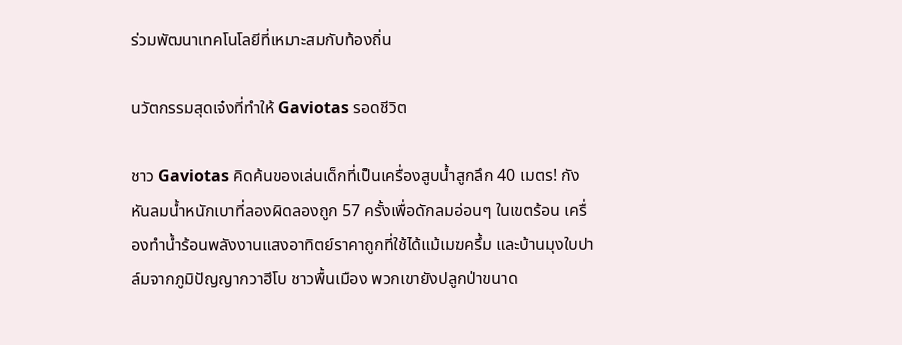ร่วมพัฒนาเทคโนโลยีที่เหมาะสมกับท้องถิ่น

นวัตกรรมสุดเจ๋งที่ทำให้ Gaviotas รอดชีวิต

ชาว Gaviotas คิดค้นของเล่นเด็กที่เป็นเครื่องสูบน้ำสูกลึก 40 เมตร! กังหันลมน้ำหนักเบาที่ลองผิดลองถูก 57 ครั้งเพื่อดักลมอ่อนๆ ในเขตร้อน เครื่องทำน้ำร้อนพลังงานแสงอาทิตย์ราคาถูกที่ใช้ได้แม้เมฆครึ้ม และบ้านมุงใบปาล์มจากภูมิปัญญากวาฮีโบ ชาวพื้นเมือง พวกเขายังปลูกป่าขนาด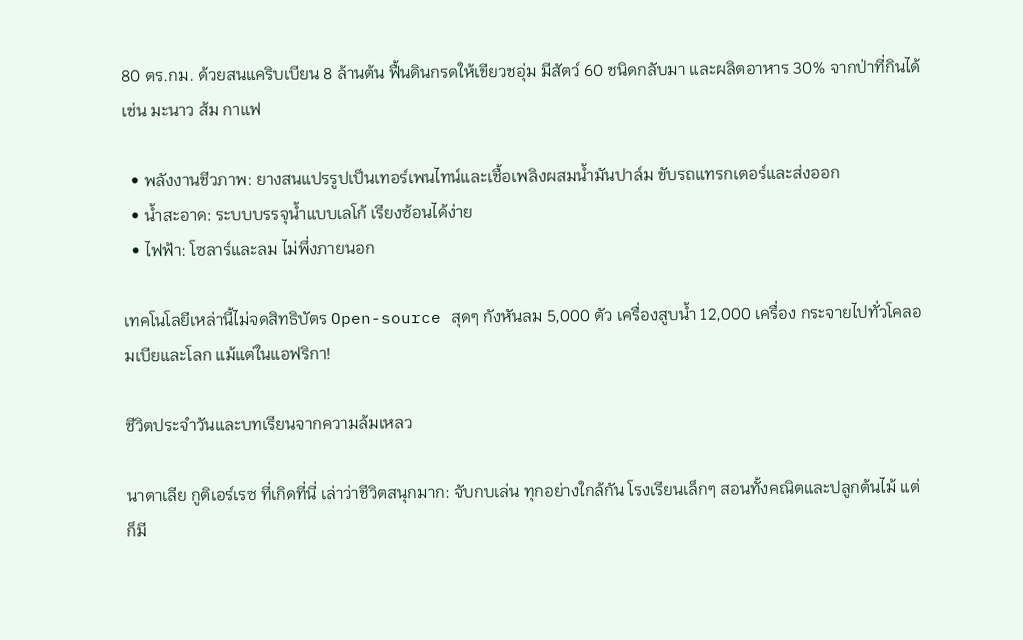80 ตร.กม. ด้วยสนแคริบเบียน 8 ล้านต้น ฟื้นดินกรดให้เขียวชอุ่ม มีสัตว์ 60 ชนิดกลับมา และผลิตอาหาร 30% จากป่าที่กินได้ เช่น มะนาว ส้ม กาแฟ

  • พลังงานชีวภาพ: ยางสนแปรรูปเป็นเทอร์เพนไทน์และเชื้อเพลิงผสมน้ำมันปาล์ม ขับรถแทรกเตอร์และส่งออก
  • น้ำสะอาด: ระบบบรรจุน้ำแบบเลโก้ เรียงซ้อนได้ง่าย
  • ไฟฟ้า: โซลาร์และลม ไม่พึ่งภายนอก

เทคโนโลยีเหล่านี้ไม่จดสิทธิบัตร Open-source สุดๆ กังหันลม 5,000 ตัว เครื่องสูบน้ำ 12,000 เครื่อง กระจายไปทั่วโคลอมเบียและโลก แม้แต่ในแอฟริกา!

ชีวิตประจำวันและบทเรียนจากความล้มเหลว

นาตาเลีย กูติเอร์เรซ ที่เกิดที่นี่ เล่าว่าชีวิตสนุกมาก: จับกบเล่น ทุกอย่างใกล้กัน โรงเรียนเล็กๆ สอนทั้งคณิตและปลูกต้นไม้ แต่ก็มี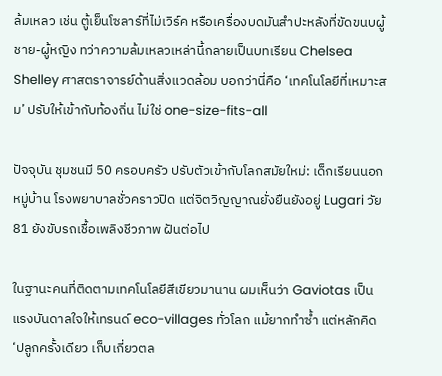ล้มเหลว เช่น ตู้เย็นโซลาร์ที่ไม่เวิร์ค หรือเครื่องบดมันสำปะหลังที่ขัดขนบผู้ชาย-ผู้หญิง ทว่าความล้มเหลวเหล่านี้กลายเป็นบทเรียน Chelsea Shelley ศาสตราจารย์ด้านสิ่งแวดล้อม บอกว่านี่คือ ‘เทคโนโลยีที่เหมาะสม’ ปรับให้เข้ากับท้องถิ่น ไม่ใช่ one-size-fits-all

ปัจจุบัน ชุมชนมี 50 ครอบครัว ปรับตัวเข้ากับโลกสมัยใหม่: เด็กเรียนนอกหมู่บ้าน โรงพยาบาลชั่วคราวปิด แต่จิตวิญญาณยั่งยืนยังอยู่ Lugari วัย 81 ยังขับรถเชื้อเพลิงชีวภาพ ฝันต่อไป

ในฐานะคนที่ติดตามเทคโนโลยีสีเขียวมานาน ผมเห็นว่า Gaviotas เป็นแรงบันดาลใจให้เทรนด์ eco-villages ทั่วโลก แม้ยากทำซ้ำ แต่หลักคิด ‘ปลูกครั้งเดียว เก็บเกี่ยวตล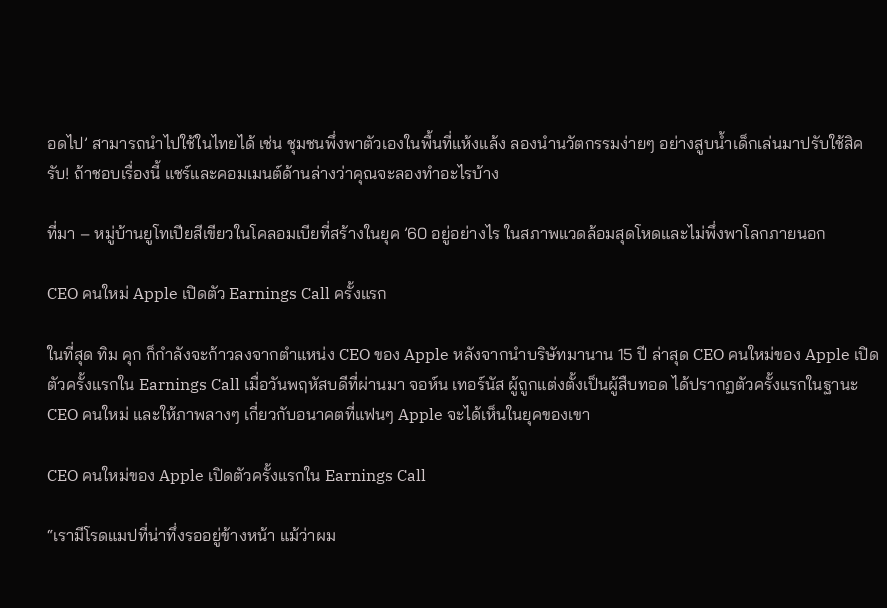อดไป’ สามารถนำไปใช้ในไทยได้ เช่น ชุมชนพึ่งพาตัวเองในพื้นที่แห้งแล้ง ลองนำนวัตกรรมง่ายๆ อย่างสูบน้ำเด็กเล่นมาปรับใช้สิครับ! ถ้าชอบเรื่องนี้ แชร์และคอมเมนต์ด้านล่างว่าคุณจะลองทำอะไรบ้าง

ที่มา – หมู่บ้านยูโทเปียสีเขียวในโคลอมเบียที่สร้างในยุค ’60 อยู่อย่างไร ในสภาพแวดล้อมสุดโหดและไม่พึ่งพาโลกภายนอก

CEO คนใหม่ Apple เปิดตัว Earnings Call ครั้งแรก

ในที่สุด ทิม คุก ก็กำลังจะก้าวลงจากตำแหน่ง CEO ของ Apple หลังจากนำบริษัทมานาน 15 ปี ล่าสุด CEO คนใหม่ของ Apple เปิดตัวครั้งแรกใน Earnings Call เมื่อวันพฤหัสบดีที่ผ่านมา จอห์น เทอร์นัส ผู้ถูกแต่งตั้งเป็นผู้สืบทอด ได้ปรากฏตัวครั้งแรกในฐานะ CEO คนใหม่ และให้ภาพลางๆ เกี่ยวกับอนาคตที่แฟนๆ Apple จะได้เห็นในยุคของเขา

CEO คนใหม่ของ Apple เปิดตัวครั้งแรกใน Earnings Call

“เรามีโรดแมปที่น่าทึ่งรออยู่ข้างหน้า แม้ว่าผม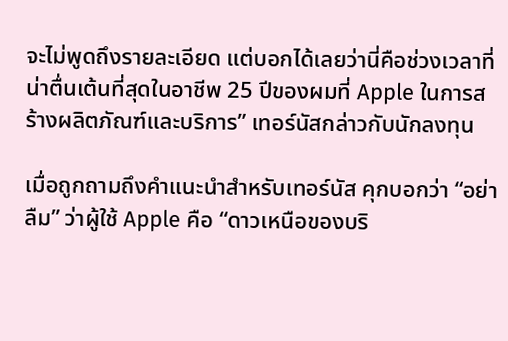จะไม่พูดถึงรายละเอียด แต่บอกได้เลยว่านี่คือช่วงเวลาที่น่าตื่นเต้นที่สุดในอาชีพ 25 ปีของผมที่ Apple ในการสร้างผลิตภัณฑ์และบริการ” เทอร์นัสกล่าวกับนักลงทุน

เมื่อถูกถามถึงคำแนะนำสำหรับเทอร์นัส คุกบอกว่า “อย่าลืม” ว่าผู้ใช้ Apple คือ “ดาวเหนือของบริ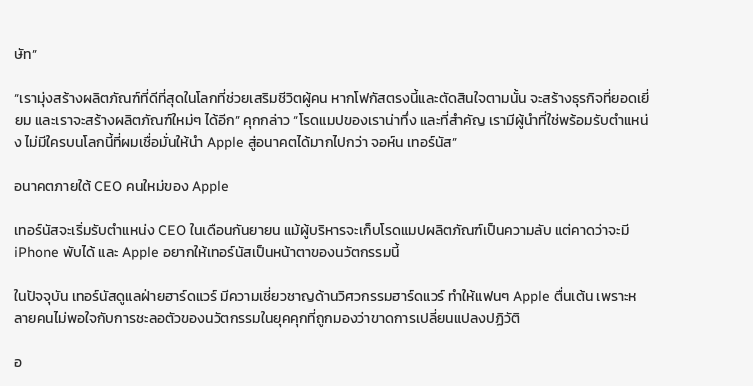ษัท”

“เรามุ่งสร้างผลิตภัณฑ์ที่ดีที่สุดในโลกที่ช่วยเสริมชีวิตผู้คน หากโฟกัสตรงนี้และตัดสินใจตามนั้น จะสร้างธุรกิจที่ยอดเยี่ยม และเราจะสร้างผลิตภัณฑ์ใหม่ๆ ได้อีก” คุกกล่าว “โรดแมปของเราน่าทึ่ง และที่สำคัญ เรามีผู้นำที่ใช่พร้อมรับตำแหน่ง ไม่มีใครบนโลกนี้ที่ผมเชื่อมั่นให้นำ Apple สู่อนาคตได้มากไปกว่า จอห์น เทอร์นัส”

อนาคตภายใต้ CEO คนใหม่ของ Apple

เทอร์นัสจะเริ่มรับตำแหน่ง CEO ในเดือนกันยายน แม้ผู้บริหารจะเก็บโรดแมปผลิตภัณฑ์เป็นความลับ แต่คาดว่าจะมี iPhone พับได้ และ Apple อยากให้เทอร์นัสเป็นหน้าตาของนวัตกรรมนี้

ในปัจจุบัน เทอร์นัสดูแลฝ่ายฮาร์ดแวร์ มีความเชี่ยวชาญด้านวิศวกรรมฮาร์ดแวร์ ทำให้แฟนๆ Apple ตื่นเต้น เพราะหลายคนไม่พอใจกับการชะลอตัวของนวัตกรรมในยุคคุกที่ถูกมองว่าขาดการเปลี่ยนแปลงปฏิวัติ

อ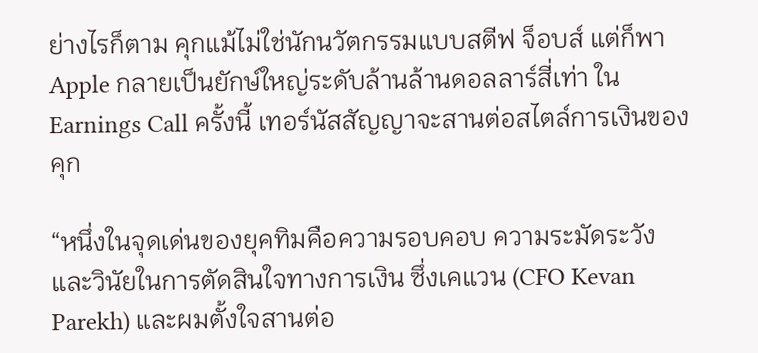ย่างไรก็ตาม คุกแม้ไม่ใช่นักนวัตกรรมแบบสตีฟ จ็อบส์ แต่ก็พา Apple กลายเป็นยักษ์ใหญ่ระดับล้านล้านดอลลาร์สี่เท่า ใน Earnings Call ครั้งนี้ เทอร์นัสสัญญาจะสานต่อสไตล์การเงินของคุก

“หนึ่งในจุดเด่นของยุคทิมคือความรอบคอบ ความระมัดระวัง และวินัยในการตัดสินใจทางการเงิน ซึ่งเคแวน (CFO Kevan Parekh) และผมตั้งใจสานต่อ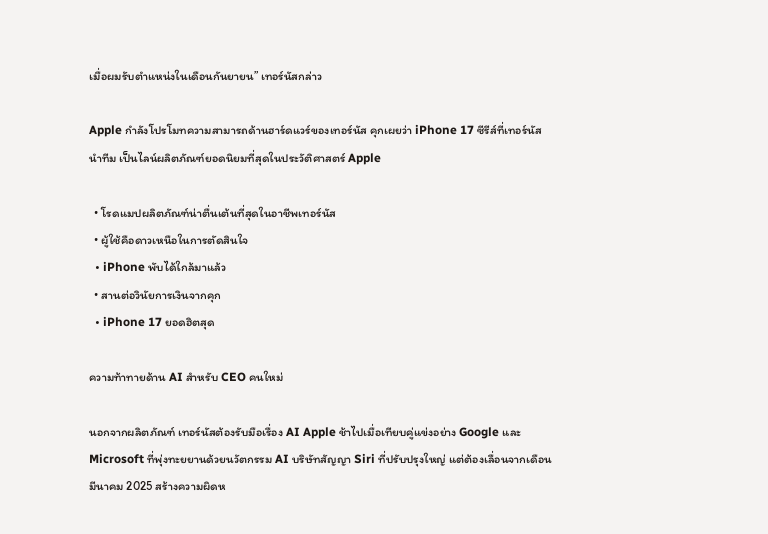เมื่อผมรับตำแหน่งในเดือนกันยายน” เทอร์นัสกล่าว

Apple กำลังโปรโมทความสามารถด้านฮาร์ดแวร์ของเทอร์นัส คุกเผยว่า iPhone 17 ซีรีส์ที่เทอร์นัสนำทีม เป็นไลน์ผลิตภัณฑ์ยอดนิยมที่สุดในประวัติศาสตร์ Apple

  • โรดแมปผลิตภัณฑ์น่าตื่นเต้นที่สุดในอาชีพเทอร์นัส
  • ผู้ใช้คือดาวเหนือในการตัดสินใจ
  • iPhone พับได้ใกล้มาแล้ว
  • สานต่อวินัยการเงินจากคุก
  • iPhone 17 ยอดฮิตสุด

ความท้าทายด้าน AI สำหรับ CEO คนใหม่

นอกจากผลิตภัณฑ์ เทอร์นัสต้องรับมือเรื่อง AI Apple ช้าไปเมื่อเทียบคู่แข่งอย่าง Google และ Microsoft ที่พุ่งทะยยานด้วยนวัตกรรม AI บริษัทสัญญา Siri ที่ปรับปรุงใหญ่ แต่ต้องเลื่อนจากเดือนมีนาคม 2025 สร้างความผิดห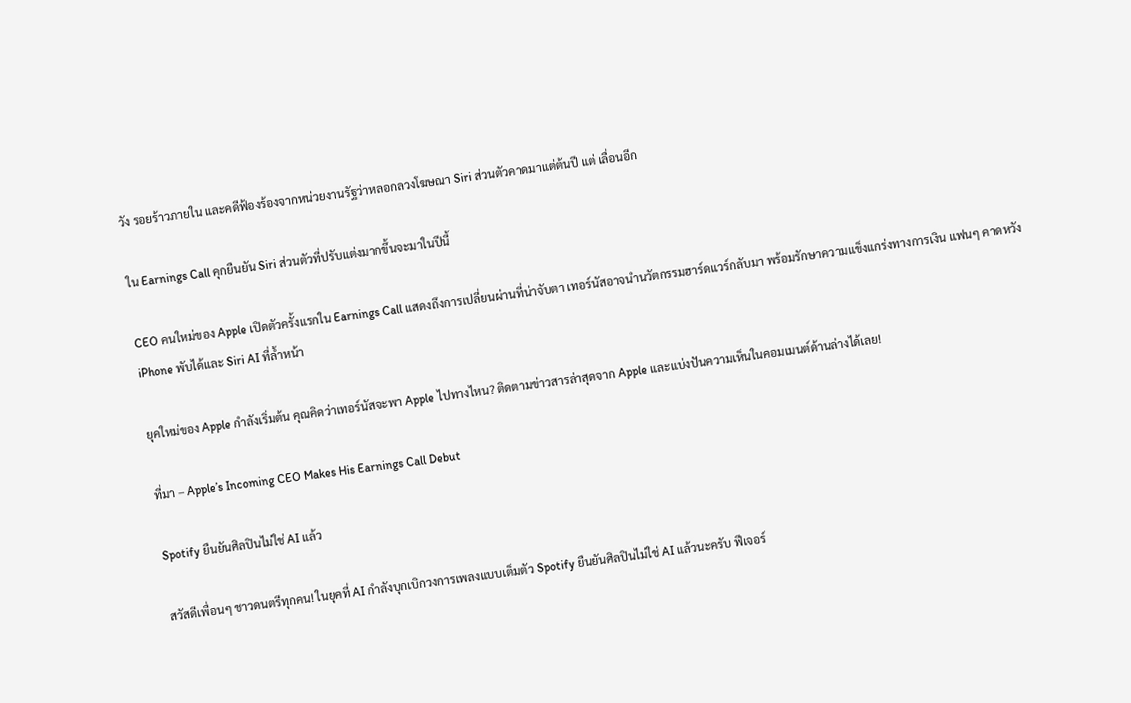วัง รอยร้าวภายใน และคดีฟ้องร้องจากหน่วยงานรัฐว่าหลอกลวงโฆษณา Siri ส่วนตัวคาดมาแต่ต้นปี แต่ เลื่อนอีก

ใน Earnings Call คุกยืนยัน Siri ส่วนตัวที่ปรับแต่งมากขึ้นจะมาในปีนี้

CEO คนใหม่ของ Apple เปิดตัวครั้งแรกใน Earnings Call แสดงถึงการเปลี่ยนผ่านที่น่าจับตา เทอร์นัสอาจนำนวัตกรรมฮาร์ดแวร์กลับมา พร้อมรักษาความแข็งแกร่งทางการเงิน แฟนๆ คาดหวัง iPhone พับได้และ Siri AI ที่ล้ำหน้า

ยุคใหม่ของ Apple กำลังเริ่มต้น คุณคิดว่าเทอร์นัสจะพา Apple ไปทางไหน? ติดตามข่าวสารล่าสุดจาก Apple และแบ่งปันความเห็นในคอมเมนต์ด้านล่างได้เลย!

ที่มา – Apple’s Incoming CEO Makes His Earnings Call Debut

Spotify ยืนยันศิลปินไม่ใช่ AI แล้ว

สวัสดีเพื่อนๆ ชาวดนตรีทุกคน! ในยุคที่ AI กำลังบุกเบิกวงการเพลงแบบเต็มตัว Spotify ยืนยันศิลปินไม่ใช่ AI แล้วนะครับ ฟีเจอร์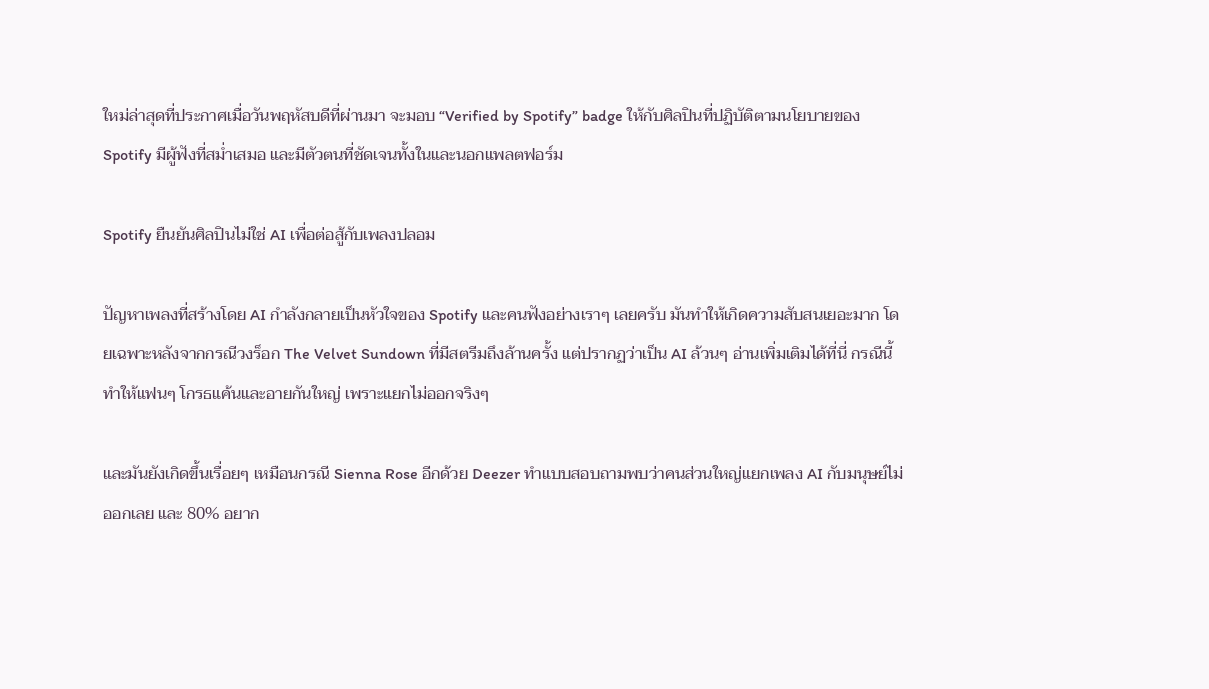ใหม่ล่าสุดที่ประกาศเมื่อวันพฤหัสบดีที่ผ่านมา จะมอบ “Verified by Spotify” badge ให้กับศิลปินที่ปฏิบัติตามนโยบายของ Spotify มีผู้ฟังที่สม่ำเสมอ และมีตัวตนที่ชัดเจนทั้งในและนอกแพลตฟอร์ม

Spotify ยืนยันศิลปินไม่ใช่ AI เพื่อต่อสู้กับเพลงปลอม

ปัญหาเพลงที่สร้างโดย AI กำลังกลายเป็นหัวใจของ Spotify และคนฟังอย่างเราๆ เลยครับ มันทำให้เกิดความสับสนเยอะมาก โดยเฉพาะหลังจากกรณีวงร็อก The Velvet Sundown ที่มีสตรีมถึงล้านครั้ง แต่ปรากฏว่าเป็น AI ล้วนๆ อ่านเพิ่มเติมได้ที่นี่ กรณีนี้ทำให้แฟนๆ โกรธแค้นและอายกันใหญ่ เพราะแยกไม่ออกจริงๆ

และมันยังเกิดขึ้นเรื่อยๆ เหมือนกรณี Sienna Rose อีกด้วย Deezer ทำแบบสอบถามพบว่าคนส่วนใหญ่แยกเพลง AI กับมนุษย์ไม่ออกเลย และ 80% อยาก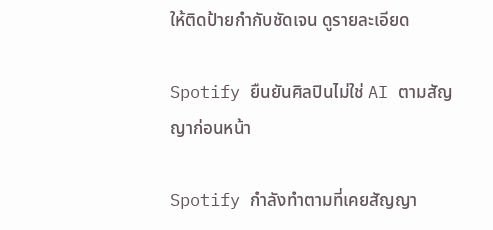ให้ติดป้ายกำกับชัดเจน ดูรายละเอียด

Spotify ยืนยันศิลปินไม่ใช่ AI ตามสัญญาก่อนหน้า

Spotify กำลังทำตามที่เคยสัญญา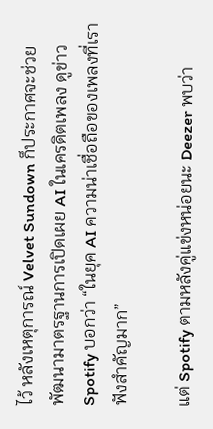ไว้ หลังเหตุการณ์ Velvet Sundown ก็ประกาศจะช่วยพัฒนามาตรฐานการเปิดเผย AI ในเครดิตเพลง ดูข่าว Spotify บอกว่า “ในยุค AI ความน่าเชื่อถือของเพลงที่เราฟังสำคัญมาก”

แต่ Spotify ตามหลังคู่แข่งหน่อยนะ Deezer พบว่า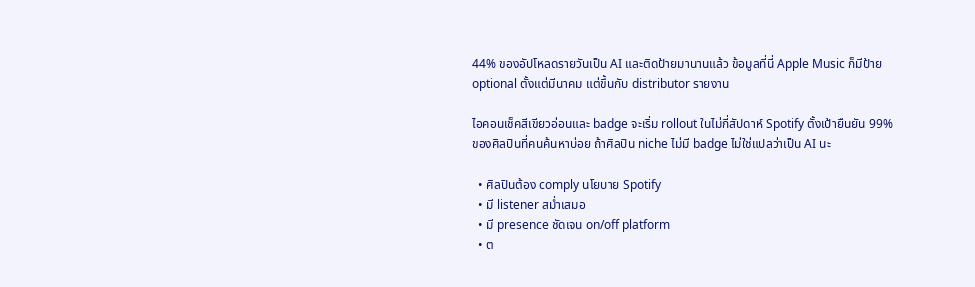44% ของอัปโหลดรายวันเป็น AI และติดป้ายมานานแล้ว ข้อมูลที่นี่ Apple Music ก็มีป้าย optional ตั้งแต่มีนาคม แต่ขึ้นกับ distributor รายงาน

ไอคอนเช็คสีเขียวอ่อนและ badge จะเริ่ม rollout ในไม่กี่สัปดาห์ Spotify ตั้งเป้ายืนยัน 99% ของศิลปินที่คนค้นหาบ่อย ถ้าศิลปิน niche ไม่มี badge ไม่ใช่แปลว่าเป็น AI นะ

  • ศิลปินต้อง comply นโยบาย Spotify
  • มี listener สม่ำเสมอ
  • มี presence ชัดเจน on/off platform
  • ต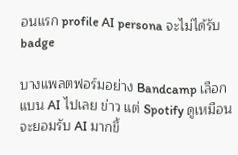อนแรก profile AI persona จะไม่ได้รับ badge

บางแพลตฟอร์มอย่าง Bandcamp เลือกแบน AI ไปเลย ข่าว แต่ Spotify ดูเหมือนจะยอมรับ AI มากขึ้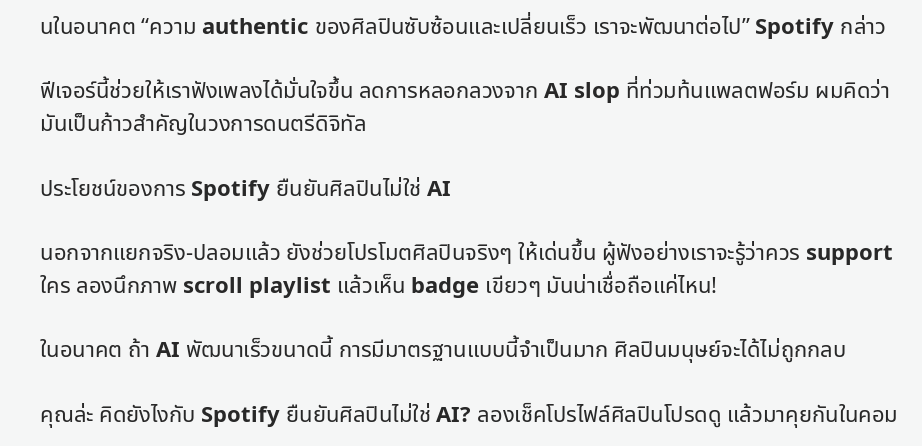นในอนาคต “ความ authentic ของศิลปินซับซ้อนและเปลี่ยนเร็ว เราจะพัฒนาต่อไป” Spotify กล่าว

ฟีเจอร์นี้ช่วยให้เราฟังเพลงได้มั่นใจขึ้น ลดการหลอกลวงจาก AI slop ที่ท่วมท้นแพลตฟอร์ม ผมคิดว่ามันเป็นก้าวสำคัญในวงการดนตรีดิจิทัล

ประโยชน์ของการ Spotify ยืนยันศิลปินไม่ใช่ AI

นอกจากแยกจริง-ปลอมแล้ว ยังช่วยโปรโมตศิลปินจริงๆ ให้เด่นขึ้น ผู้ฟังอย่างเราจะรู้ว่าควร support ใคร ลองนึกภาพ scroll playlist แล้วเห็น badge เขียวๆ มันน่าเชื่อถือแค่ไหน!

ในอนาคต ถ้า AI พัฒนาเร็วขนาดนี้ การมีมาตรฐานแบบนี้จำเป็นมาก ศิลปินมนุษย์จะได้ไม่ถูกกลบ

คุณล่ะ คิดยังไงกับ Spotify ยืนยันศิลปินไม่ใช่ AI? ลองเช็คโปรไฟล์ศิลปินโปรดดู แล้วมาคุยกันในคอม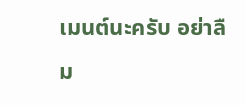เมนต์นะครับ อย่าลืม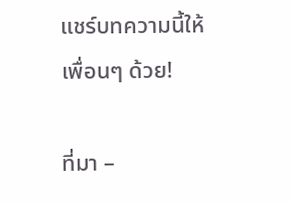แชร์บทความนี้ให้เพื่อนๆ ด้วย!

ที่มา –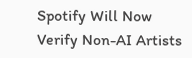Spotify Will Now Verify Non-AI Artists